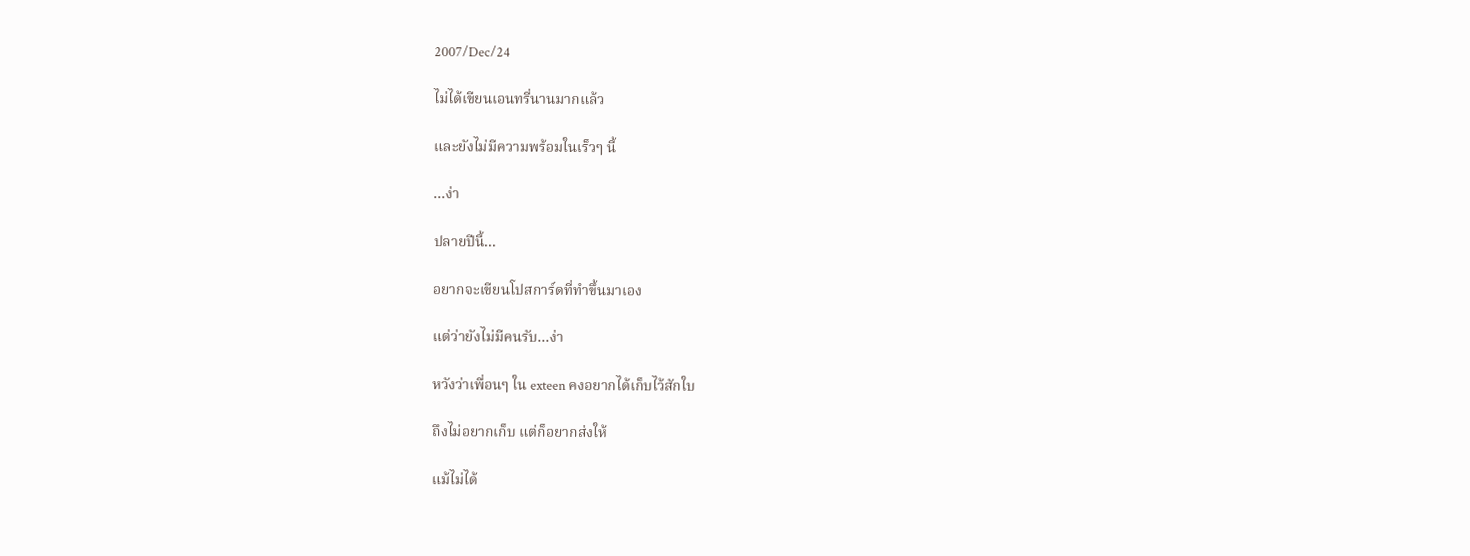2007/Dec/24

ไม่ได้เขียนเอนทรี่นานมากแล้ว

และยังไม่มีความพร้อมในเร็วๆ นี้

...ง่า

ปลายปีนี้...

อยากจะเขียนโปสการ์ดที่ทำขึ้นมาเอง

แต่ว่ายังไม่มีคนรับ...ง่า

หวังว่าเพื่อนๆ ใน exteen คงอยากได้เก็บไว้สักใบ

ถึงไม่อยากเก็บ แต่ก็อยากส่งให้

แม้ไม่ได้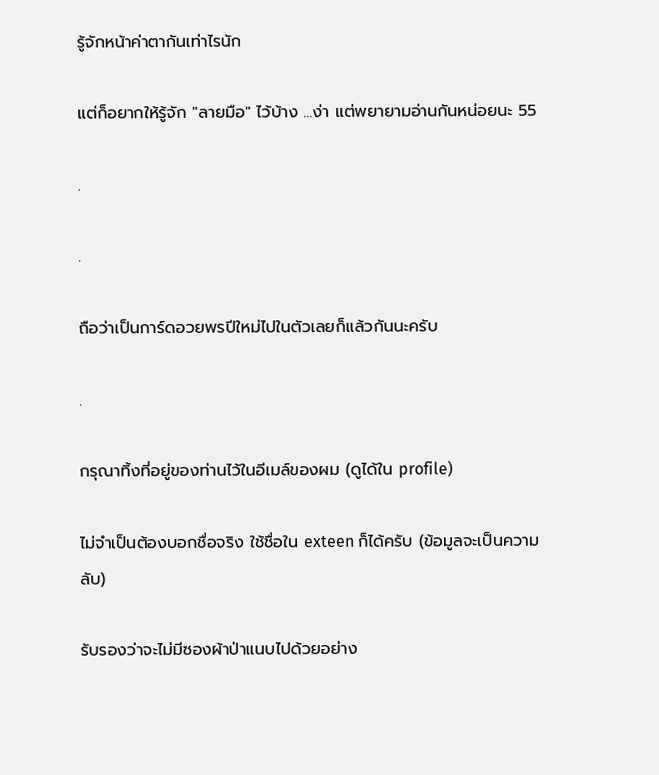รู้จักหน้าค่าตากันเท่าไรนัก

แต่ก็อยากให้รู้จัก "ลายมือ" ไว้บ้าง ...ง่า แต่พยายามอ่านกันหน่อยนะ 55

.

.

ถือว่าเป็นการ์ดอวยพรปีใหม่ไปในตัวเลยก็แล้วกันนะครับ

.

กรุณาทิ้งที่อยู่ของท่านไว้ในอีเมล์ของผม (ดูได้ใน profile)

ไม่จำเป็นต้องบอกชื่อจริง ใช้ชื่อใน exteen ก็ได้ครับ (ข้อมูลจะเป็นความลับ)

รับรองว่าจะไม่มีซองผ้าป่าแนบไปด้วยอย่าง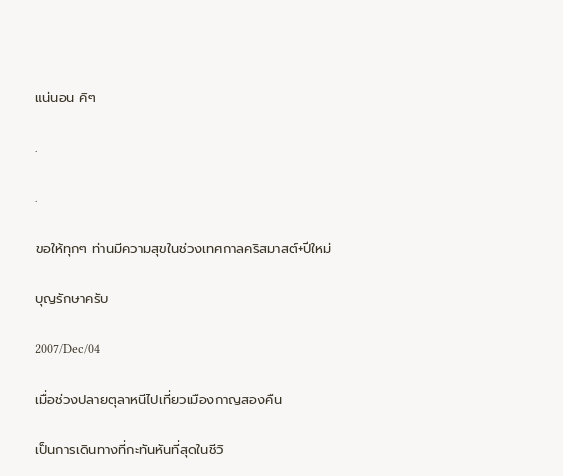แน่นอน คิๆ

.

.

ขอให้ทุกๆ ท่านมีความสุขในช่วงเทศกาลคริสมาสต์+ปีใหม่

บุญรักษาครับ

2007/Dec/04

เมื่อช่วงปลายตุลาหนีไปเที่ยวเมืองกาญสองคืน

เป็นการเดินทางที่กะทันหันที่สุดในชีวิ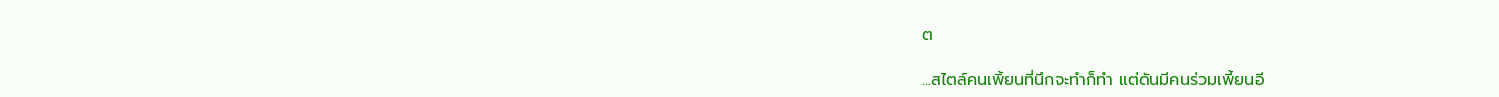ต

...สไตล์คนเพิ้ยนที่นึกจะทำก็ทำ แต่ดันมีคนร่วมเพี้ยนอี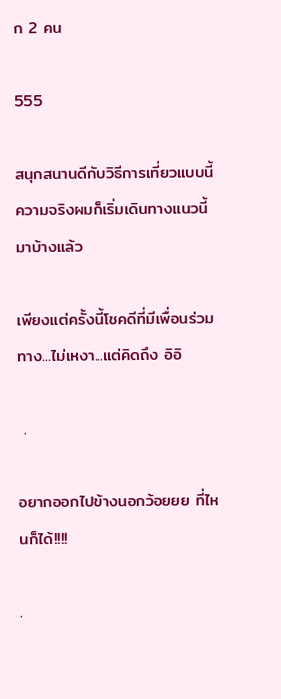ก 2 คน

555

สนุกสนานดีกับวิธีการเที่ยวแบบนี้ ความจริงผมก็เริ่มเดินทางแนวนี้มาบ้างแล้ว

เพียงแต่ครั้งนี้โชคดีที่มีเพื่อนร่วมทาง...ไม่เหงา...แต่คิดถึง อิอิ

 .

อยากออกไปข้างนอกว้อยยย ที่ไหนก็ได้!!!!

.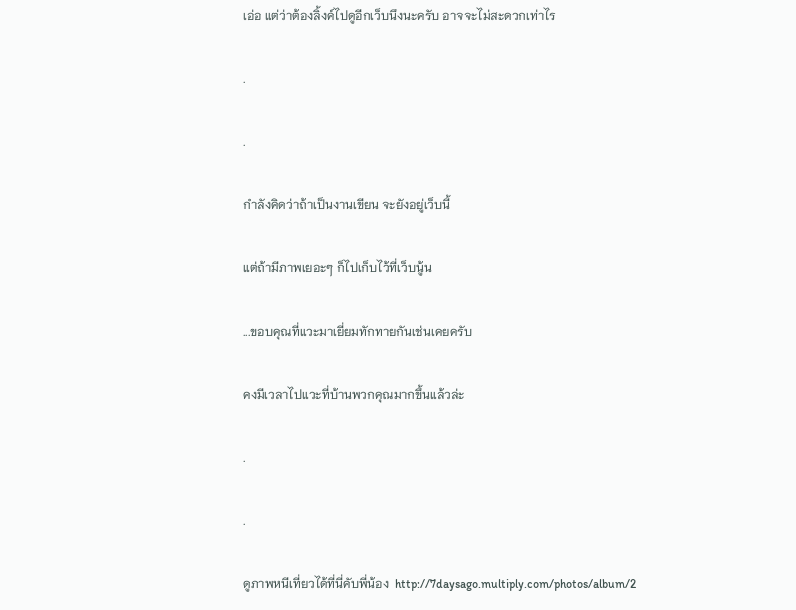เอ่อ แต่ว่าต้องลิ้งค์ไปดูอีกเว็บนึงนะครับ อาจจะไม่สะดวกเท่าไร

.

.

กำลังคิดว่าถ้าเป็นงานเขียน จะยังอยู่เว็บนี้

แต่ถ้ามีภาพเยอะๆ ก็ไปเก็บไว้ที่เว็บนู้น

...ขอบคุณที่แวะมาเยี่ยมทักทายกันเช่นเคยครับ

คงมีเวลาไปแวะที่บ้านพวกคุณมากขึ้นแล้วล่ะ

.

.

ดูภาพหนีเที่ยวได้ที่นี่คับพี่น้อง  http://7daysago.multiply.com/photos/album/2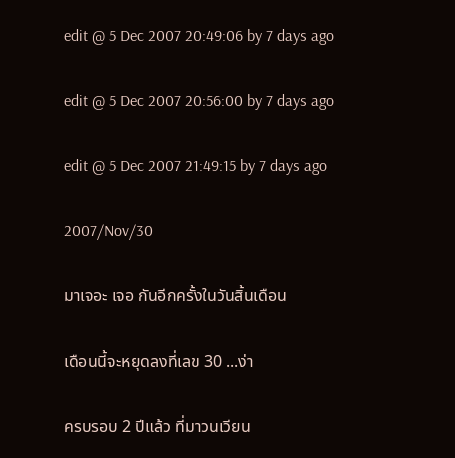edit @ 5 Dec 2007 20:49:06 by 7 days ago

edit @ 5 Dec 2007 20:56:00 by 7 days ago

edit @ 5 Dec 2007 21:49:15 by 7 days ago

2007/Nov/30

มาเจอะ เจอ กันอีกครั้งในวันสิ้นเดือน

เดือนนี้จะหยุดลงที่เลข 30 ...ง่า

ครบรอบ 2 ปีแล้ว ที่มาวนเวียน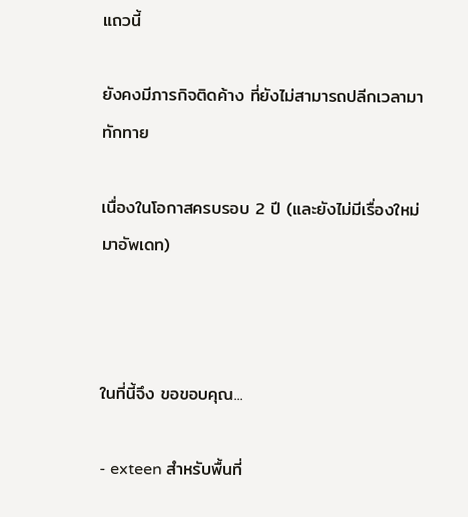แถวนี้

ยังคงมีภารกิจติดค้าง ที่ยังไม่สามารถปลีกเวลามาทักทาย

เนื่องในโอกาสครบรอบ 2 ปี (และยังไม่มีเรื่องใหม่มาอัพเดท)



ในที่นี้จึง ขอขอบคุณ...

- exteen สำหรับพื้นที่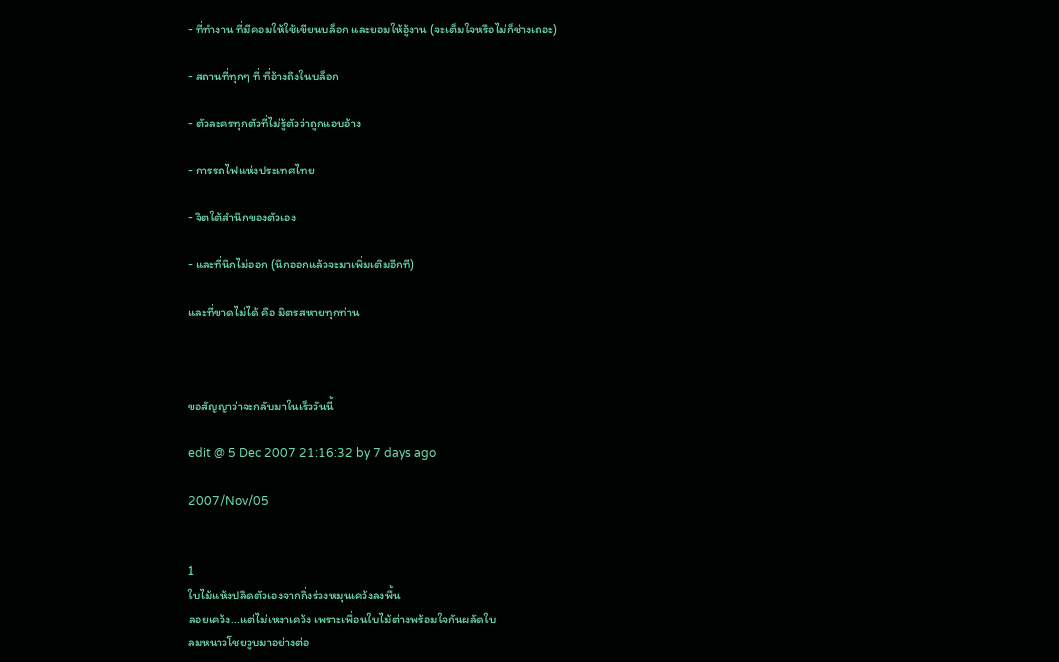- ที่ทำงาน ที่มีคอมให้ใช้เขียนบล็อก และยอมให้อู้งาน (จะเต็มใจหรือไม่ก็ช่างเถอะ)

- สถานที่ทุกๆ ที่ ที่อ้างถึงในบล็อก

- ตัวละครทุกตัวที่ไม่รู้ตัวว่าถูกแอบอ้าง

- การรถไฟแห่งประเทศไทย

- จิตใต้สำนึกของตัวเอง

- และที่นึกไม่ออก (นึกออกแล้วจะมาเพิ่มเติมอีกที)

และที่ขาดไม่ได้ คือ มิตรสหายทุกท่าน



ขอสัญญาว่าจะกลับมาในเร็ววันนี้

edit @ 5 Dec 2007 21:16:32 by 7 days ago

2007/Nov/05


1
ใบไม้แห้งปลิดตัวเองจากกิ่งร่วงหมุนเคว้งลงพื้น
ลอยเคว้ง...แต่ไม่เหงาเคว้ง เพราะเพื่อนใบไม้ต่างพร้อมใจกันผลัดใบ
ลมหนาวโชยวูบมาอย่างต่อ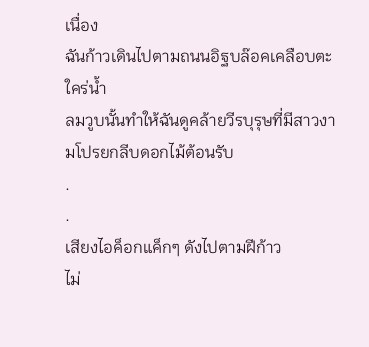เนื่อง
ฉันก้าวเดินไปตามถนนอิฐบล๊อคเคลือบตะใคร่น้ำ
ลมวูบนั้นทำให้ฉันดูคล้ายวีรบุรุษที่มีสาวงามโปรยกลีบดอกไม้ต้อนรับ
.
.
เสียงไอค็อกแค็กๆ ดังไปตามฝีก้าว
ไม่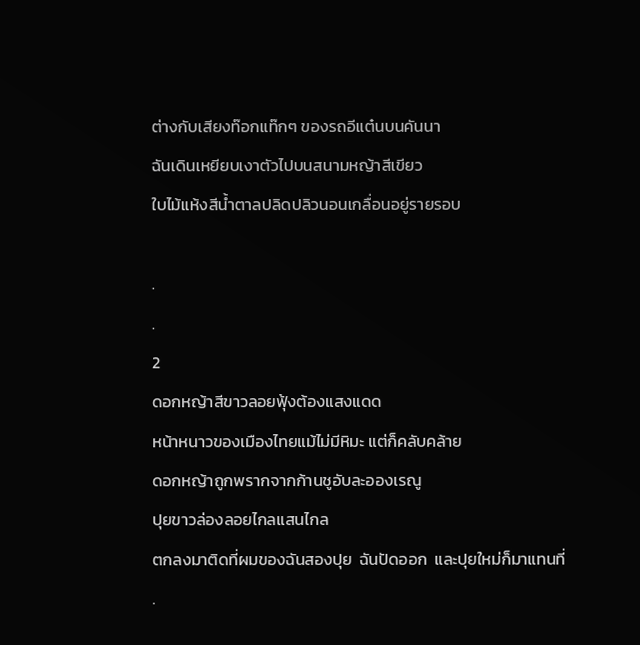ต่างกับเสียงท๊อกแท๊กๆ ของรถอีแต๋นบนคันนา
ฉันเดินเหยียบเงาตัวไปบนสนามหญ้าสีเขียว
ใบไม้แห้งสีน้ำตาลปลิดปลิวนอนเกลื่อนอยู่รายรอบ

.
.
2
ดอกหญ้าสีขาวลอยฟุ้งต้องแสงแดด
หน้าหนาวของเมืองไทยแม้ไม่มีหิมะ แต่ก็คลับคล้าย
ดอกหญ้าถูกพรากจากก้านชูอับละอองเรณู
ปุยขาวล่องลอยไกลแสนไกล
ตกลงมาติดที่ผมของฉันสองปุย  ฉันปัดออก  และปุยใหม่ก็มาแทนที่
.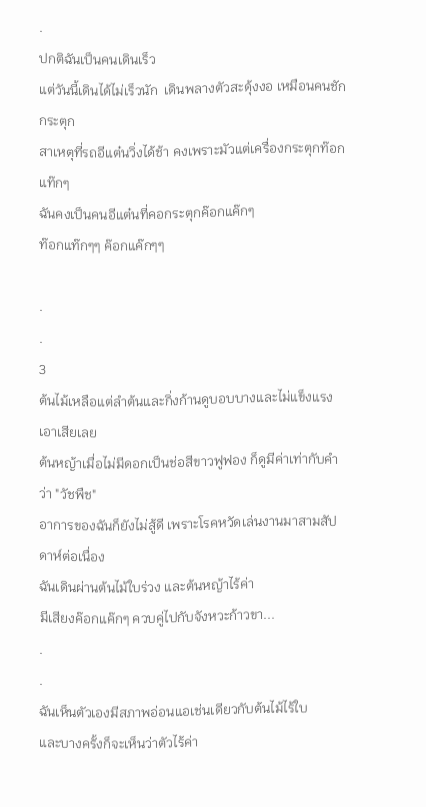.
ปกติฉันเป็นคนเดินเร็ว
แต่วันนี้เดินได้ไม่เร็วนัก  เดินพลางตัวสะดุ้งงอ เหมือนคนชักกระตุก
สาเหตุที่รถอีแต๋นวิ่งได้ช้า คงเพราะมัวแต่เครื่องกระตุกท๊อกแท๊กๆ
ฉันคงเป็นคนอีแต๋นที่คอกระตุกค๊อกแค๊กๆ
ท๊อกแท๊กๆๆ ค๊อกแค๊กๆๆ

.
.
3
ต้นไม้เหลือแต่ลำต้นและกิ่งก้านดูบอบบางและไม่แข็งแรงเอาเสียเลย
ต้นหญ้าเมื่อไม่มีดอกเป็นช่อสีขาวฟูฟอง ก็ดูมีค่าเท่ากับคำว่า "วัชพืช"
อาการของฉันก็ยังไม่สู้ดี เพราะโรคหวัดเล่นงานมาสามสัปดาห์ต่อเนื่อง
ฉันเดินผ่านต้นไม้ใบร่วง และต้นหญ้าไร้ค่า
มีเสียงค๊อกแค๊กๆ ควบคู่ไปกับจังหวะก้าวขา...
.
.
ฉันเห็นตัวเองมีสภาพอ่อนแอเช่นเดียวกับต้นไม้ไร้ใบ
และบางครั้งก็จะเห็นว่าตัวไร้ค่า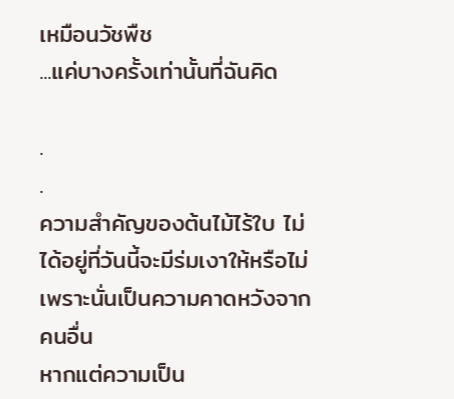เหมือนวัชพืช
...แค่บางครั้งเท่านั้นที่ฉันคิด

.
.
ความสำคัญของต้นไม้ไร้ใบ ไม่ได้อยู่ที่วันนี้จะมีร่มเงาให้หรือไม่
เพราะนั่นเป็นความคาดหวังจากคนอื่น
หากแต่ความเป็น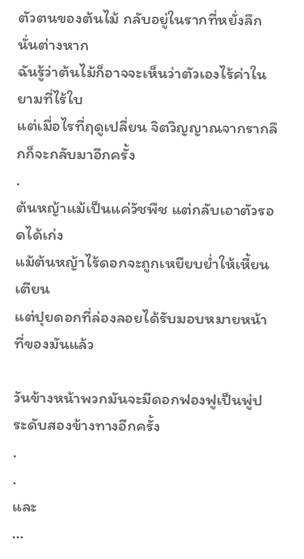ตัวตนของต้นไม้ กลับอยู่ในรากที่หยั่งลึกนั่นต่างหาก
ฉันรู้ว่าต้นไม้ก็อาจจะเห็นว่าตัวเองไร้ค่าในยามที่ไร้ใบ
แต่เมื่อไรที่ฤดูเปลี่ยน จิตวิญญาณจากรากลึกก็จะกลับมาอีกครั้ง
.
ต้นหญ้าแม้เป็นแค่วัชพืช แต่กลับเอาตัวรอดได้เก่ง
แม้ต้นหญ้าไร้ดอกจะถูกเหยียบย่ำให้เหี้ยนเตียน
แต่ปุยดอกที่ล่องลอยได้รับมอบหมายหน้าที่ของมันแล้ว

วันข้างหน้าพวกมันจะมีดอกฟองฟูเป็นพู่ประดับสองข้างทางอีกครั้ง
.
.
และ
...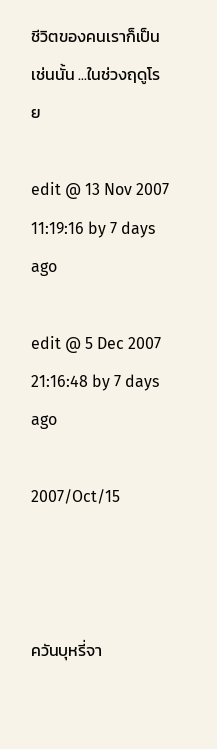ชีวิตของคนเราก็เป็นเช่นนั้น ...ในช่วงฤดูโรย

edit @ 13 Nov 2007 11:19:16 by 7 days ago

edit @ 5 Dec 2007 21:16:48 by 7 days ago

2007/Oct/15



ควันบุหรี่จา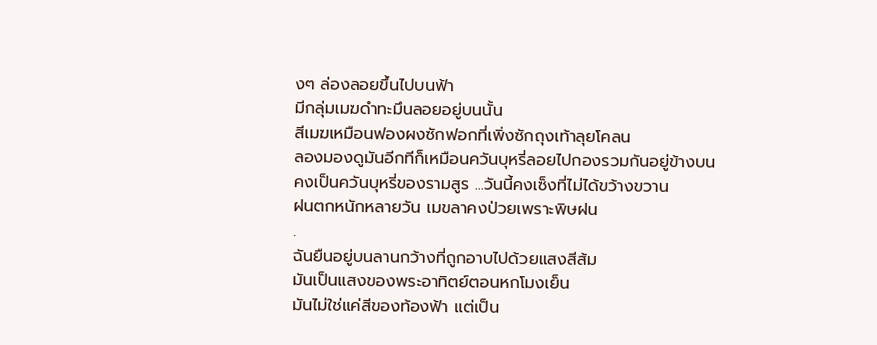งๆ ล่องลอยขึ้นไปบนฟ้า
มีกลุ่มเมฆดำทะมึนลอยอยู่บนนั้น
สีเมฆเหมือนฟองผงซักฟอกที่เพิ่งซักถุงเท้าลุยโคลน
ลองมองดูมันอีกทีก็เหมือนควันบุหรี่ลอยไปกองรวมกันอยู่ข้างบน
คงเป็นควันบุหรี่ของรามสูร ...วันนี้คงเซ็งที่ไม่ได้ขว้างขวาน
ฝนตกหนักหลายวัน เมขลาคงป่วยเพราะพิษฝน
.
ฉันยืนอยู่บนลานกว้างที่ถูกอาบไปด้วยแสงสีส้ม
มันเป็นแสงของพระอาทิตย์ตอนหกโมงเย็น
มันไม่ใช่แค่สีของท้องฟ้า แต่เป็น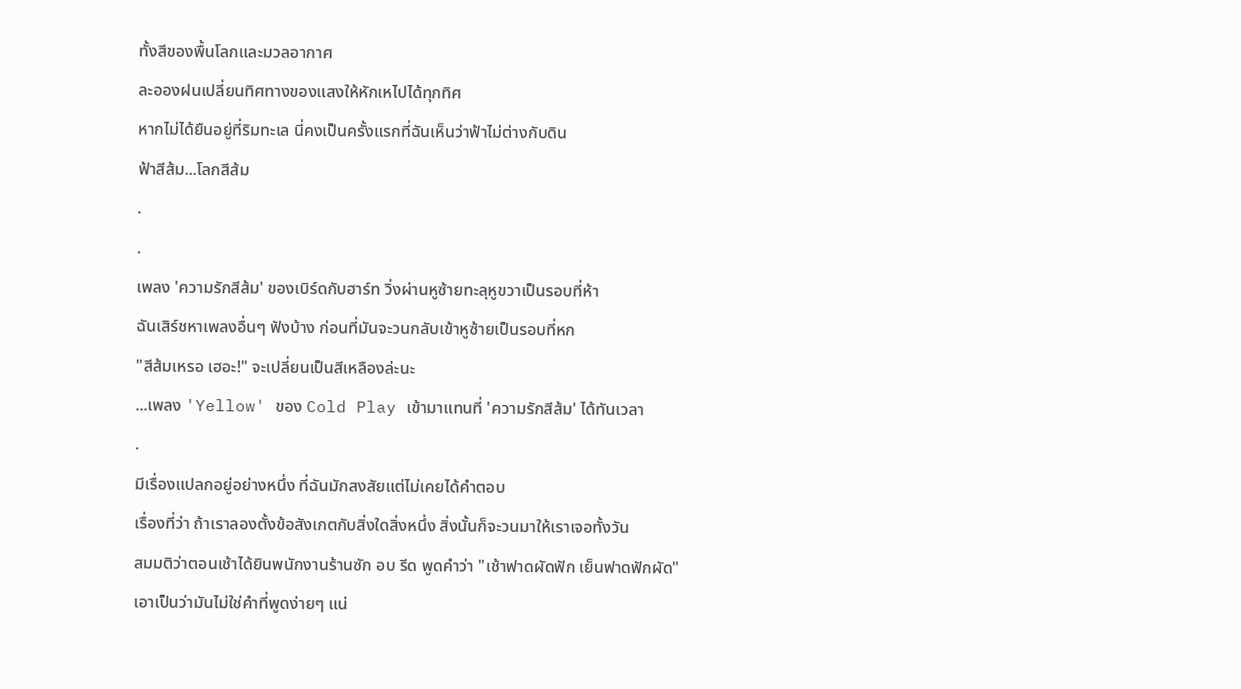ทั้งสีของพื้นโลกและมวลอากาศ
ละอองฝนเปลี่ยนทิศทางของแสงให้หักเหไปได้ทุกทิศ
หากไม่ได้ยืนอยู่ที่ริมทะเล นี่คงเป็นครั้งแรกที่ฉันเห็นว่าฟ้าไม่ต่างกับดิน
ฟ้าสีส้ม...โลกสีส้ม
.
.
เพลง 'ความรักสีส้ม' ของเบิร์ดกับฮาร์ท วิ่งผ่านหูซ้ายทะลุหูขวาเป็นรอบที่ห้า
ฉันเสิร์ชหาเพลงอื่นๆ ฟังบ้าง ก่อนที่มันจะวนกลับเข้าหูซ้ายเป็นรอบที่หก
"สีส้มเหรอ เฮอะ!" จะเปลี่ยนเป็นสีเหลืองล่ะนะ
...เพลง 'Yellow' ของ Cold Play เข้ามาแทนที่ 'ความรักสีส้ม' ได้ทันเวลา
.
มีเรื่องแปลกอยู่อย่างหนึ่ง ที่ฉันมักสงสัยแต่ไม่เคยได้คำตอบ
เรื่องที่ว่า ถ้าเราลองตั้งข้อสังเกตกับสิ่งใดสิ่งหนึ่ง สิ่งนั้นก็จะวนมาให้เราเจอทั้งวัน
สมมติว่าตอนเช้าได้ยินพนักงานร้านซัก อบ รีด พูดคำว่า "เช้าฟาดผัดฟัก เย็นฟาดฟักผัด"
เอาเป็นว่ามันไม่ใช่คำที่พูดง่ายๆ แน่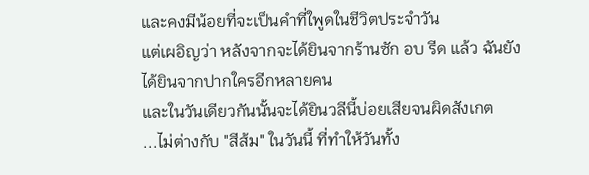และคงมีน้อยที่จะเป็นคำที่ใพูดในชีวิตประจำวัน
แต่เผอิญว่า หลังจากจะได้ยินจากร้านซัก อบ รีด แล้ว ฉันยังได้ยินจากปากใครอีกหลายคน
และในวันเดียวกันนั้นจะได้ยินวลีนี้บ่อยเสียจนผิดสังเกต
...ไม่ต่างกับ "สีส้ม" ในวันนี้ ที่ทำให้วันทั้ง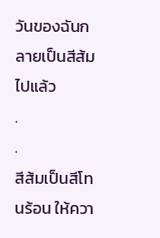วันของฉันกลายเป็นสีส้มไปแล้ว
.
.
สีส้มเป็นสีโทนร้อน ให้ควา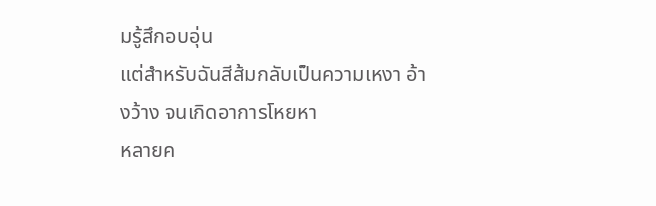มรู้สึกอบอุ่น
แต่สำหรับฉันสีส้มกลับเป็นความเหงา อ้างว้าง จนเกิดอาการโหยหา
หลายค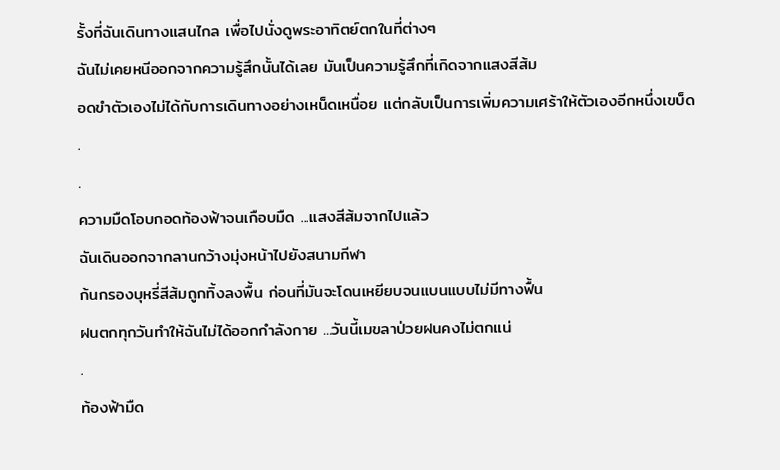รั้งที่ฉันเดินทางแสนไกล เพื่อไปนั่งดูพระอาทิตย์ตกในที่ต่างๆ
ฉันไม่เคยหนีออกจากความรู้สึกนั้นได้เลย มันเป็นความรู้สึกที่เกิดจากแสงสีส้ม
อดขำตัวเองไม่ได้กับการเดินทางอย่างเหน็ดเหนื่อย แต่กลับเป็นการเพิ่มความเศร้าให้ตัวเองอีกหนึ่งเขบ็ด
.
.
ความมืดโอบกอดท้องฟ้าจนเกือบมืด ...แสงสีส้มจากไปแล้ว
ฉันเดินออกจากลานกว้างมุ่งหน้าไปยังสนามกีฬา
ก้นกรองบุหรี่สีส้มถูกทิ้งลงพื้น ก่อนที่มันจะโดนเหยียบจนแบนแบบไม่มีทางฟื้น
ฝนตกทุกวันทำให้ฉันไม่ได้ออกกำลังกาย ...วันนี้เมขลาป่วยฝนคงไม่ตกแน่
.
ท้องฟ้ามืด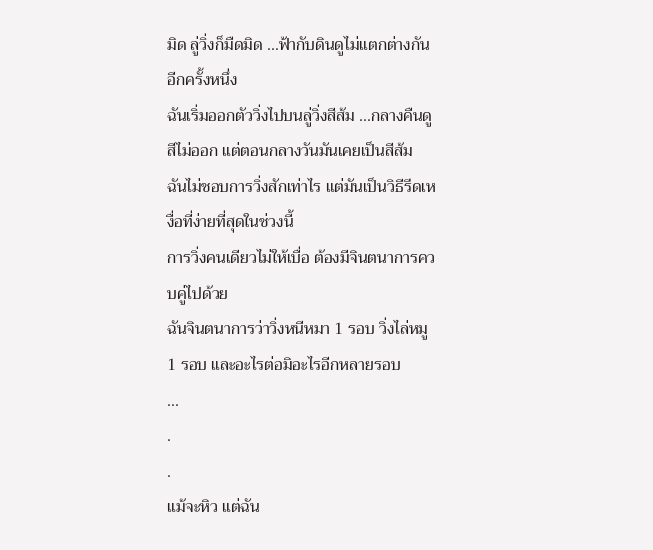มิด ลู่วิ่งก็มืดมิด ...ฟ้ากับดินดูไม่แตกต่างกันอีกครั้งหนึ่ง
ฉันเริ่มออกตัววิ่งไปบนลู่วิ่งสีส้ม ...กลางคืนดูสีไม่ออก แต่ตอนกลางวันมันเคยเป็นสีส้ม
ฉันไม่ชอบการวิ่งสักเท่าไร แต่มันเป็นวิธีรีดเหงื่อที่ง่ายที่สุดในช่วงนี้
การวิ่งคนเดียวไม่ให้เบื่อ ต้องมีจินตนาการควบคู่ไปด้วย
ฉันจินตนาการว่าวิ่งหนีหมา 1 รอบ วิ่งไล่หมู 1 รอบ และอะไรต่อมิอะไรอีกหลายรอบ
...
.
.
แม้จะหิว แต่ฉัน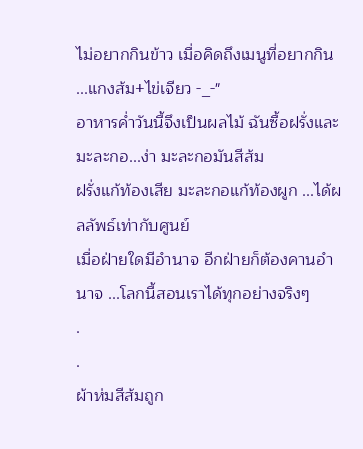ไม่อยากกินข้าว เมื่อคิดถึงเมนูที่อยากกิน ...แกงส้ม+ไข่เจียว -_-"
อาหารค่ำวันนี้จึงเป็นผลไม้ ฉันซื้อฝรั่งและมะละกอ...ง่า มะละกอมันสีส้ม
ฝรั่งแก้ท้องเสีย มะละกอแก้ท้องผูก ...ได้ผลลัพธ์เท่ากับศูนย์
เมื่อฝ่ายใดมีอำนาจ อีกฝ่ายก็ต้องคานอำนาจ ...โลกนี้สอนเราได้ทุกอย่างจริงๆ
.
.
ผ้าห่มสีส้มถูก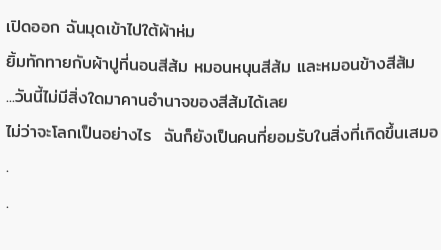เปิดออก ฉันมุดเข้าไปใต้ผ้าห่ม
ยิ้มทักทายกับผ้าปูที่นอนสีส้ม หมอนหนุนสีส้ม และหมอนข้างสีส้ม
...วันนี้ไม่มีสิ่งใดมาคานอำนาจของสีส้มได้เลย
ไม่ว่าจะโลกเป็นอย่างไร  ฉันก็ยังเป็นคนที่ยอมรับในสิ่งที่เกิดขึ้นเสมอ
.
.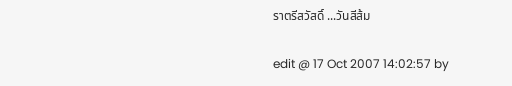ราตรีสวัสดิ์ ...วันสีส้ม

edit @ 17 Oct 2007 14:02:57 by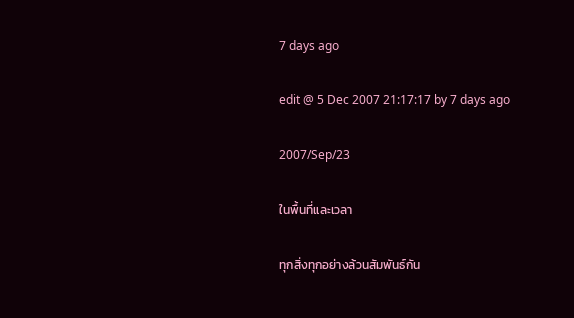7 days ago

edit @ 5 Dec 2007 21:17:17 by 7 days ago

2007/Sep/23

ในพื้นที่และเวลา

ทุกสิ่งทุกอย่างล้วนสัมพันธ์กัน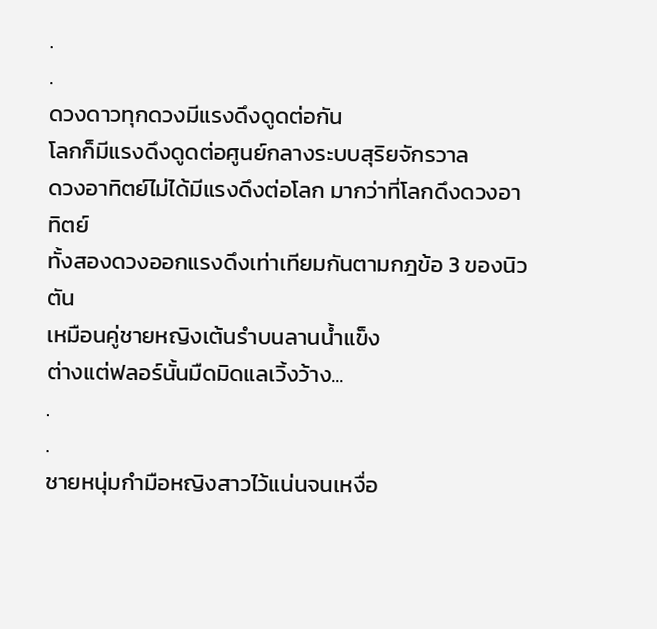.
.
ดวงดาวทุกดวงมีแรงดึงดูดต่อกัน
โลกก็มีแรงดึงดูดต่อศูนย์กลางระบบสุริยจักรวาล
ดวงอาทิตย์ไม่ได้มีแรงดึงต่อโลก มากว่าที่โลกดึงดวงอาทิตย์
ทั้งสองดวงออกแรงดึงเท่าเทียมกันตามกฎข้อ 3 ของนิวตัน
เหมือนคู่ชายหญิงเต้นรำบนลานน้ำแข็ง
ต่างแต่ฟลอร์นั้นมืดมิดแลเวิ้งว้าง...
.
.
ชายหนุ่มกำมือหญิงสาวไว้แน่นจนเหงื่อ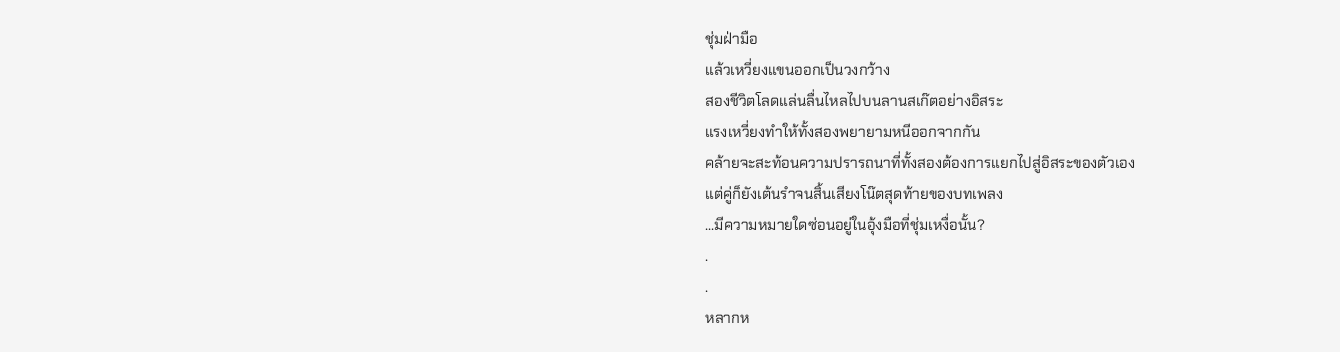ชุ่มฝ่ามือ
แล้วเหวี่ยงแขนออกเป็นวงกว้าง
สองชีวิตโลดแล่นลื่นไหลไปบนลานสเก๊ตอย่างอิสระ
แรงเหวี่ยงทำให้ทั้งสองพยายามหนีออกจากกัน
คล้ายจะสะท้อนความปรารถนาที่ทั้งสองต้องการแยกไปสู่อิสระของตัวเอง
แต่คู่ก็ยังเต้นรำจนสิ้นเสียงโน๊ตสุดท้ายของบทเพลง
...มีความหมายใดซ่อนอยู่ในอุ้งมือที่ชุ่มเหงื่อนั้น?
.
.
หลากห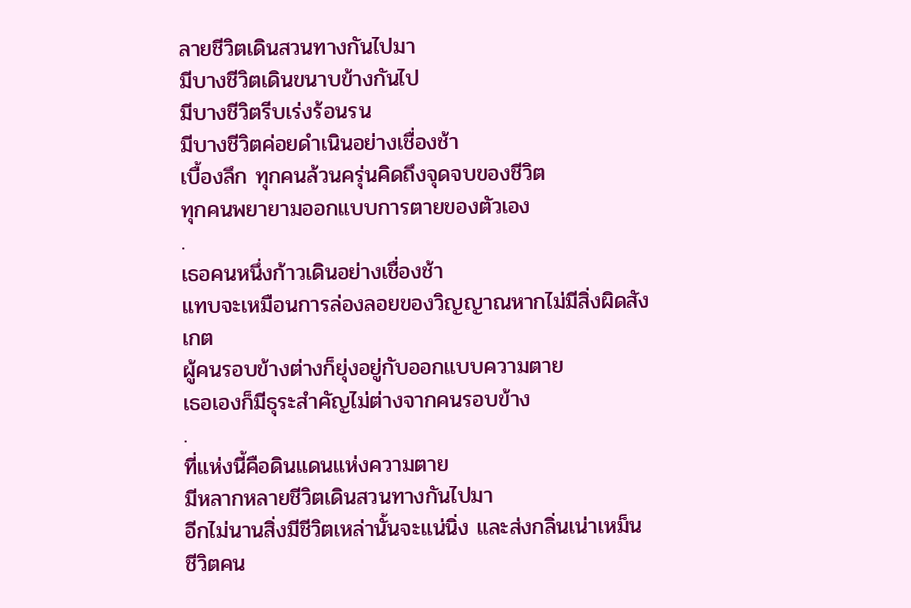ลายชีวิตเดินสวนทางกันไปมา
มีบางชีวิตเดินขนาบข้างกันไป
มีบางชีวิตรีบเร่งร้อนรน
มีบางชีวิตค่อยดำเนินอย่างเชื่องช้า
เบื้องลึก ทุกคนล้วนครุ่นคิดถึงจุดจบของชีวิต
ทุกคนพยายามออกแบบการตายของตัวเอง
.
เธอคนหนึ่งก้าวเดินอย่างเชื่องช้า
แทบจะเหมือนการล่องลอยของวิญญาณหากไม่มีสิ่งผิดสังเกต
ผู้คนรอบข้างต่างก็ยุ่งอยู่กับออกแบบความตาย
เธอเองก็มีธุระสำคัญไม่ต่างจากคนรอบข้าง
.
ที่แห่งนี้คือดินแดนแห่งความตาย
มีหลากหลายชีวิตเดินสวนทางกันไปมา
อีกไม่นานสิ่งมีชีวิตเหล่านั้นจะแน่นิ่ง และส่งกลิ่นเน่าเหม็น
ชีวิตคน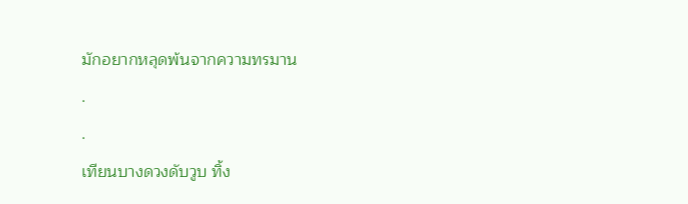มักอยากหลุดพ้นจากความทรมาน
.
.
เทียนบางดวงดับวูบ ทิ้ง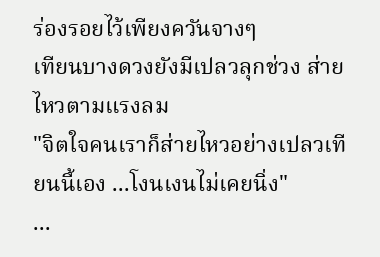ร่องรอยไว้เพียงควันจางๆ
เทียนบางดวงยังมีเปลวลุกช่วง ส่ายไหวตามแรงลม
"จิตใจคนเราก็ส่ายไหวอย่างเปลวเทียนนี้เอง ...โงนเงนไม่เคยนิ่ง"
...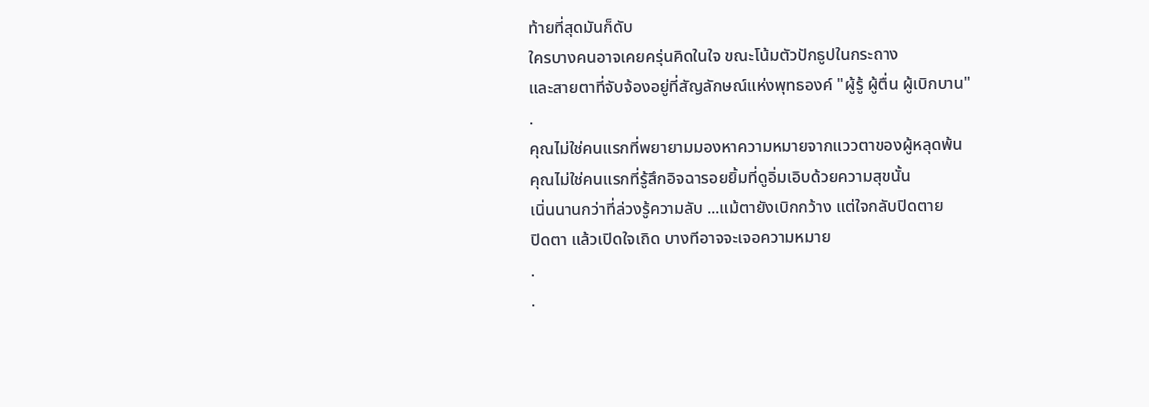ท้ายที่สุดมันก็ดับ
ใครบางคนอาจเคยครุ่นคิดในใจ ขณะโน้มตัวปักธูปในกระถาง
และสายตาที่จับจ้องอยู่ที่สัญลักษณ์แห่งพุทธองค์ "ผู้รู้ ผู้ตื่น ผู้เบิกบาน"
.
คุณไม่ใช่คนแรกที่พยายามมองหาความหมายจากแววตาของผู้หลุดพ้น
คุณไม่ใช่คนแรกที่รู้สึกอิจฉารอยยิ้มที่ดูอิ่มเอิบด้วยความสุขนั้น
เนิ่นนานกว่าที่ล่วงรู้ความลับ ...แม้ตายังเบิกกว้าง แต่ใจกลับปิดตาย
ปิดตา แล้วเปิดใจเถิด บางทีอาจจะเจอความหมาย
.
.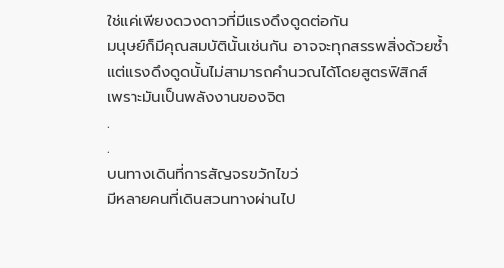ใช่แค่เพียงดวงดาวที่มีแรงดึงดูดต่อกัน
มนุษย์ก็มีคุณสมบัตินั้นเช่นกัน อาจจะทุกสรรพสิ่งด้วยซ้ำ
แต่แรงดึงดูดนั้นไม่สามารถคำนวณได้โดยสูตรฟิสิกส์
เพราะมันเป็นพลังงานของจิต
.
.
บนทางเดินที่การสัญจรขวักไขว่
มีหลายคนที่เดินสวนทางผ่านไป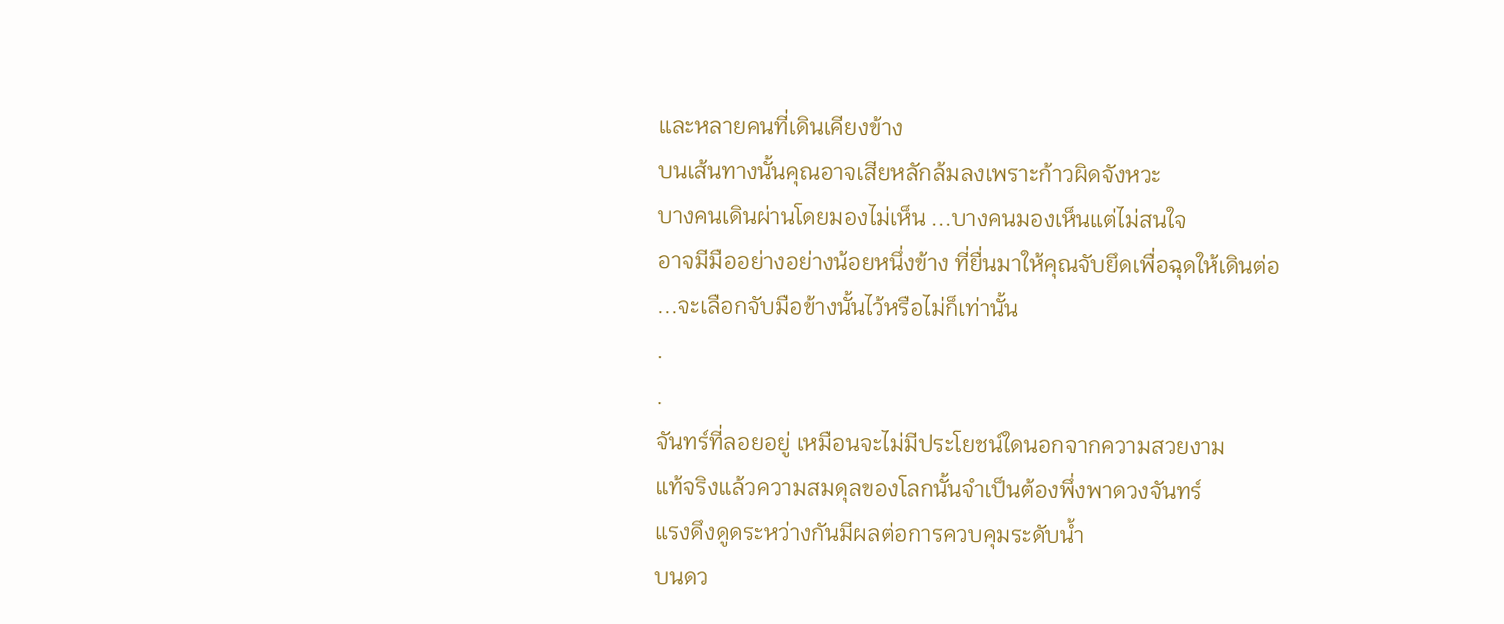และหลายคนที่เดินเคียงข้าง
บนเส้นทางนั้นคุณอาจเสียหลักล้มลงเพราะก้าวผิดจังหวะ
บางคนเดินผ่านโดยมองไม่เห็น ...บางคนมองเห็นแต่ไม่สนใจ
อาจมีมืออย่างอย่างน้อยหนึ่งข้าง ที่ยื่นมาให้คุณจับยึดเพื่อฉุดให้เดินต่อ
...จะเลือกจับมือข้างนั้นไว้หรือไม่ก็เท่านั้น
.
.
จันทร์ที่ลอยอยู่ เหมือนจะไม่มีประโยชน์ใดนอกจากความสวยงาม
แท้จริงแล้วความสมดุลของโลกนั้นจำเป็นต้องพึ่งพาดวงจันทร์
แรงดึงดูดระหว่างกันมีผลต่อการควบคุมระดับน้ำ
บนดว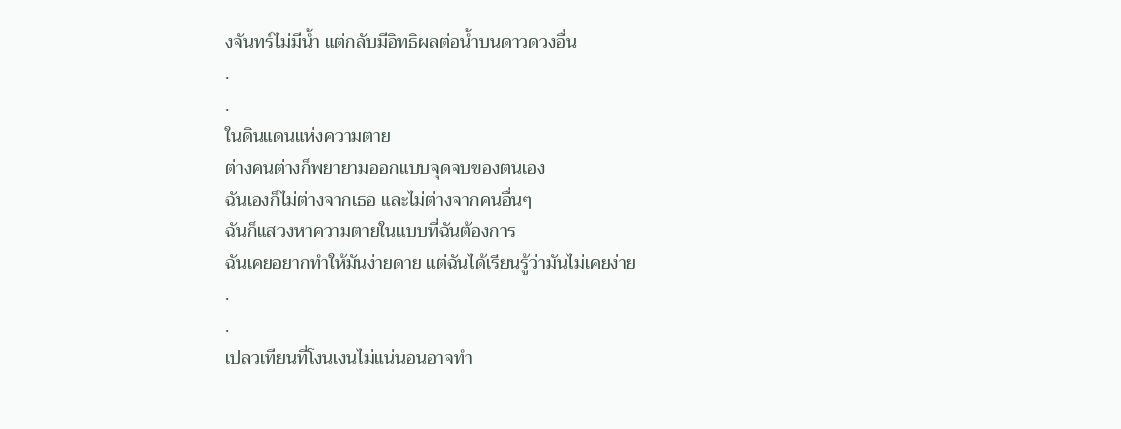งจันทร์ไม่มีน้ำ แต่กลับมีอิทธิผลต่อน้ำบนดาวดวงอื่น
.
.
ในดินแดนแห่งความตาย
ต่างคนต่างก็พยายามออกแบบจุดจบของตนเอง
ฉันเองก็ไม่ต่างจากเธอ และไม่ต่างจากคนอื่นๆ
ฉันก็แสวงหาความตายในแบบที่ฉันต้องการ
ฉันเคยอยากทำให้มันง่ายดาย แต่ฉันได้เรียนรู้ว่ามันไม่เคยง่าย
.
.
เปลวเทียนที่โงนเงนไม่แน่นอนอาจทำ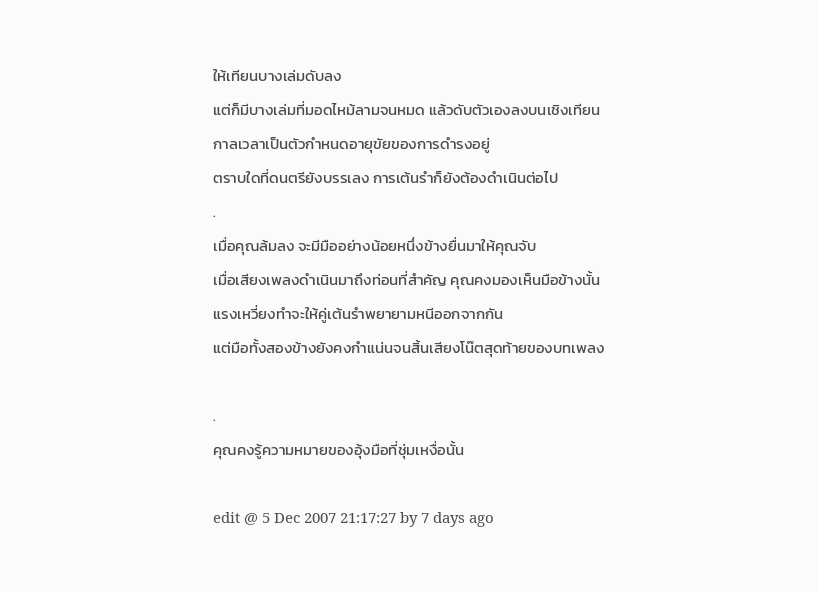ให้เทียนบางเล่มดับลง
แต่ก็มีบางเล่มที่มอดไหม้ลามจนหมด แล้วดับตัวเองลงบนเชิงเทียน
กาลเวลาเป็นตัวกำหนดอายุขัยของการดำรงอยู่
ตราบใดที่ดนตรียังบรรเลง การเต้นรำก็ยังต้องดำเนินต่อไป
.
เมื่อคุณล้มลง จะมีมืออย่างน้อยหนึ่งข้างยื่นมาให้คุณจับ
เมื่อเสียงเพลงดำเนินมาถึงท่อนที่สำคัญ คุณคงมองเห็นมือข้างนั้น
แรงเหวี่ยงทำจะให้คู่เต้นรำพยายามหนีออกจากกัน
แต่มือทั้งสองข้างยังคงกำแน่นจนสิ้นเสียงโน๊ตสุดท้ายของบทเพลง

.
คุณคงรู้ความหมายของอุ้งมือที่ชุ่มเหงื่อนั้น

edit @ 5 Dec 2007 21:17:27 by 7 days ago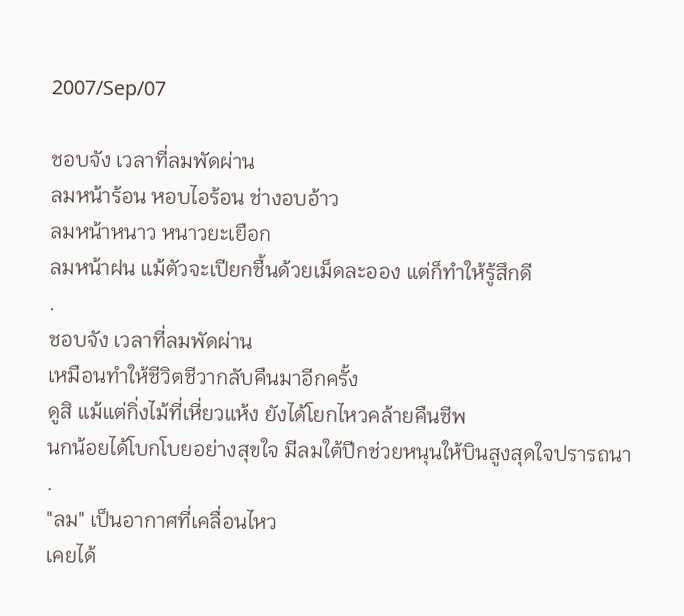2007/Sep/07

ชอบจัง เวลาที่ลมพัดผ่าน
ลมหน้าร้อน หอบไอร้อน ช่างอบอ้าว
ลมหน้าหนาว หนาวยะเยือก
ลมหน้าฝน แม้ตัวจะเปียกชื้นด้วยเม็ดละออง แต่ก็ทำให้รู้สึกดี
.
ชอบจัง เวลาที่ลมพัดผ่าน
เหมือนทำให้ชีวิตชีวากลับคืนมาอีกครั้ง
ดูสิ แม้แต่กิ่งไม้ที่เหี่ยวแห้ง ยังได้โยกไหวคล้ายคืนชีพ
นกน้อยได้โบกโบยอย่างสุขใจ มีลมใต้ปีกช่วยหนุนให้บินสูงสุดใจปรารถนา
.
"ลม" เป็นอากาศที่เคลื่อนไหว
เคยได้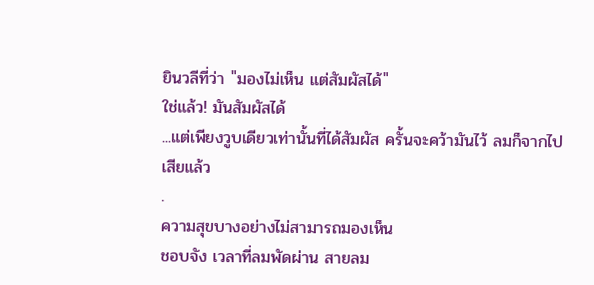ยินวลีที่ว่า "มองไม่เห็น แต่สัมผัสได้"
ใช่แล้ว! มันสัมผัสได้
...แต่เพียงวูบเดียวเท่านั้นที่ได้สัมผัส ครั้นจะคว้ามันไว้ ลมก็จากไปเสียแล้ว
.
ความสุขบางอย่างไม่สามารถมองเห็น
ชอบจัง เวลาที่ลมพัดผ่าน สายลม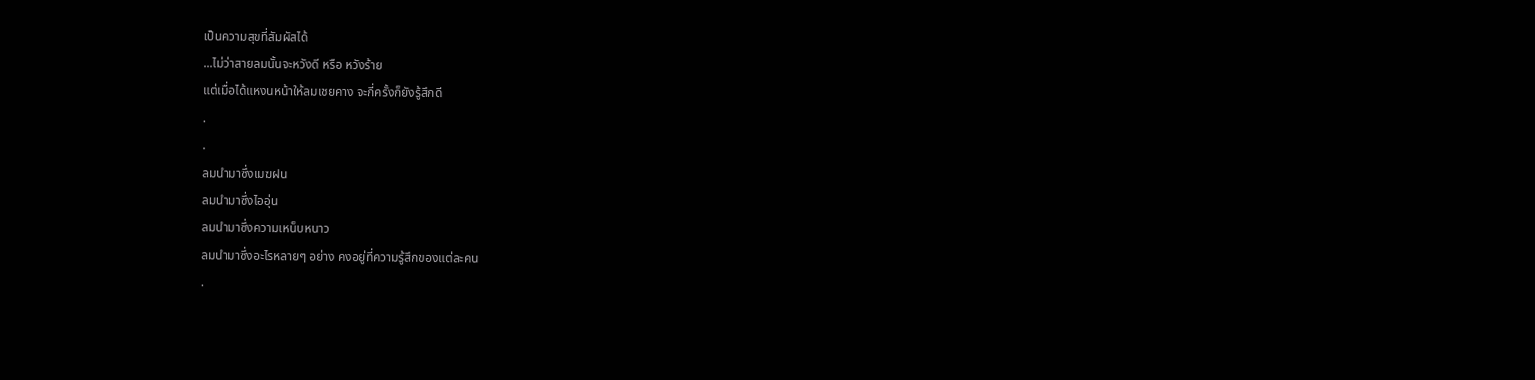เป็นความสุขที่สัมผัสได้
...ไม่ว่าสายลมนั้นจะหวังดี หรือ หวังร้าย
แต่เมื่อได้แหงนหน้าให้ลมเชยคาง จะกี่ครั้งก็ยังรู้สึกดี
.
.
ลมนำมาซึ่งเมฆฝน
ลมนำมาซึ่งไออุ่น
ลมนำมาซึ่งความเหน็บหนาว
ลมนำมาซึ่งอะไรหลายๆ อย่าง คงอยู่ที่ความรู้สึกของแต่ละคน
.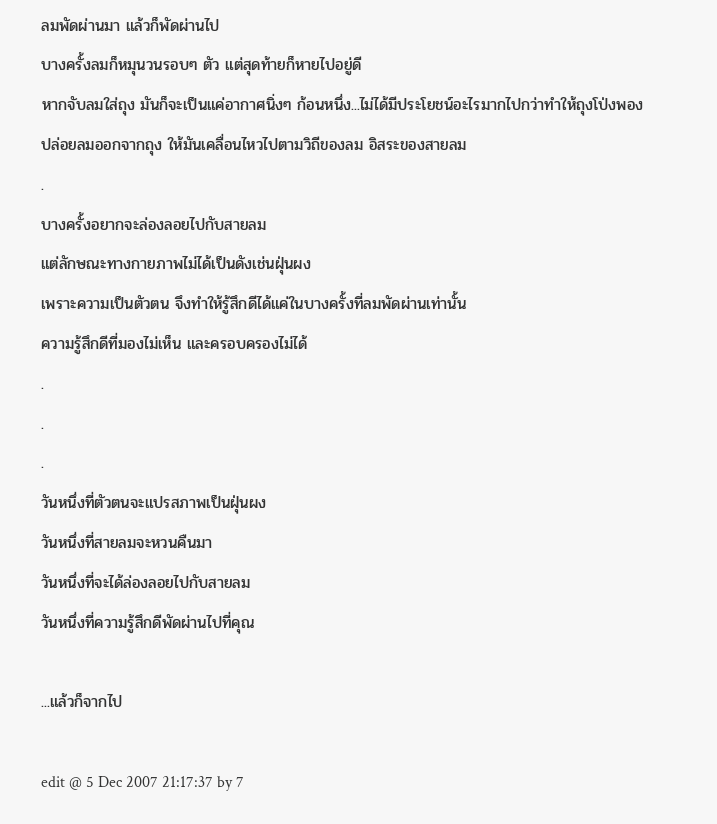ลมพัดผ่านมา แล้วก็พัดผ่านไป
บางครั้งลมก็หมุนวนรอบๆ ตัว แต่สุดท้ายก็หายไปอยู่ดี
หากจับลมใส่ถุง มันก็จะเป็นแค่อากาศนิ่งๆ ก้อนหนึ่ง...ไม่ได้มีประโยชน์อะไรมากไปกว่าทำให้ถุงโป่งพอง
ปล่อยลมออกจากถุง ให้มันเคลื่อนไหวไปตามวิถีของลม อิสระของสายลม
.
บางครั้งอยากจะล่องลอยไปกับสายลม
แต่ลักษณะทางกายภาพไม่ได้เป็นดังเช่นฝุ่นผง
เพราะความเป็นตัวตน จึงทำให้รู้สึกดีได้แค่ในบางครั้งที่ลมพัดผ่านเท่านั้น
ความรู้สึกดีที่มองไม่เห็น และครอบครองไม่ได้
.
.
.
วันหนึ่งที่ตัวตนจะแปรสภาพเป็นฝุ่นผง
วันหนึ่งที่สายลมจะหวนคืนมา
วันหนึ่งที่จะได้ล่องลอยไปกับสายลม
วันหนึ่งที่ความรู้สึกดีพัดผ่านไปที่คุณ

...แล้วก็จากไป

edit @ 5 Dec 2007 21:17:37 by 7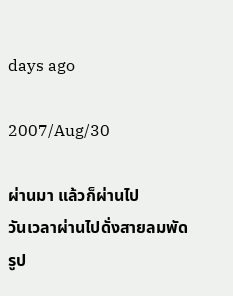days ago

2007/Aug/30

ผ่านมา แล้วก็ผ่านไป
วันเวลาผ่านไปดั่งสายลมพัด
รูป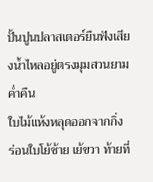ปั้นปูนปลาสเตอร์ยืนฟังเสียงน้ำไหลอยู่ตรงมุมสวนยามค่ำคืน
ใบไม้แห้งหลุดออกจากกิ่ง ร่อนใบโย้ซ้าย เย้ขวา ท้ายที่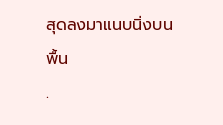สุดลงมาแนบนิ่งบนพื้น
.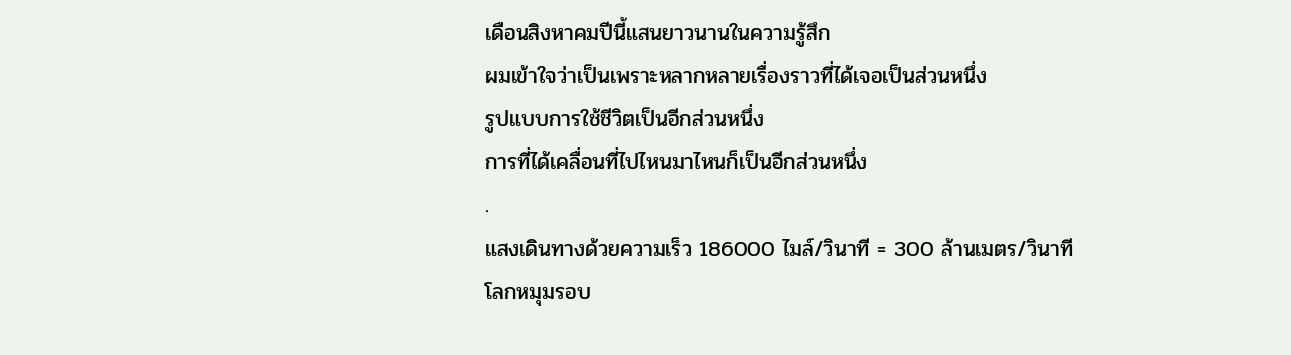เดือนสิงหาคมปีนี้แสนยาวนานในความรู้สึก
ผมเข้าใจว่าเป็นเพราะหลากหลายเรื่องราวที่ได้เจอเป็นส่วนหนึ่ง
รูปแบบการใช้ชีวิตเป็นอีกส่วนหนึ่ง
การที่ได้เคลื่อนที่ไปไหนมาไหนก็เป็นอีกส่วนหนึ่ง
.
แสงเดินทางด้วยความเร็ว 186000 ไมล์/วินาที = 300 ล้านเมตร/วินาที
โลกหมุมรอบ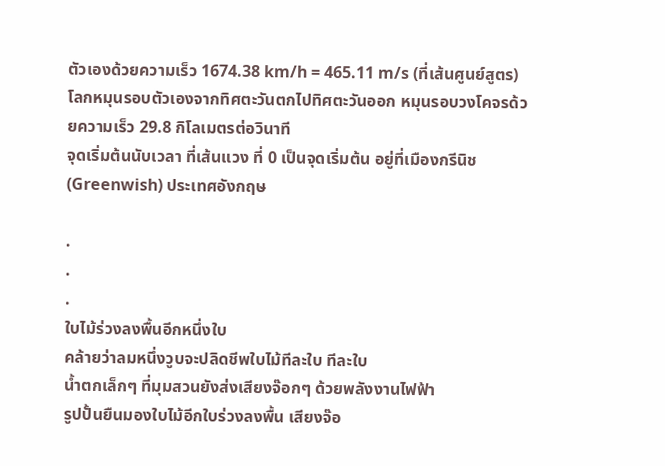ตัวเองด้วยความเร็ว 1674.38 km/h = 465.11 m/s (ที่เส้นศูนย์สูตร)
โลกหมุนรอบตัวเองจากทิศตะวันตกไปทิศตะวันออก หมุนรอบวงโคจรด้วยความเร็ว 29.8 กิโลเมตรต่อวินาที
จุดเริ่มต้นนับเวลา ที่เส้นแวง ที่ 0 เป็นจุดเริ่มต้น อยู่ที่เมืองกรีนิช (Greenwish) ประเทศอังกฤษ

.
.
.
ใบไม้ร่วงลงพื้นอีกหนึ่งใบ
คล้ายว่าลมหนึ่งวูบจะปลิดชีพใบไม้ทีละใบ ทีละใบ
น้ำตกเล็กๆ ที่มุมสวนยังส่งเสียงจ๊อกๆ ด้วยพลังงานไฟฟ้า
รูปปั้นยืนมองใบไม้อีกใบร่วงลงพื้น เสียงจ๊อ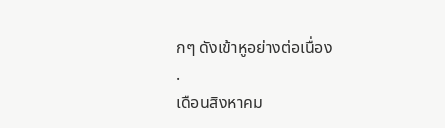กๆ ดังเข้าหูอย่างต่อเนื่อง
.
เดือนสิงหาคม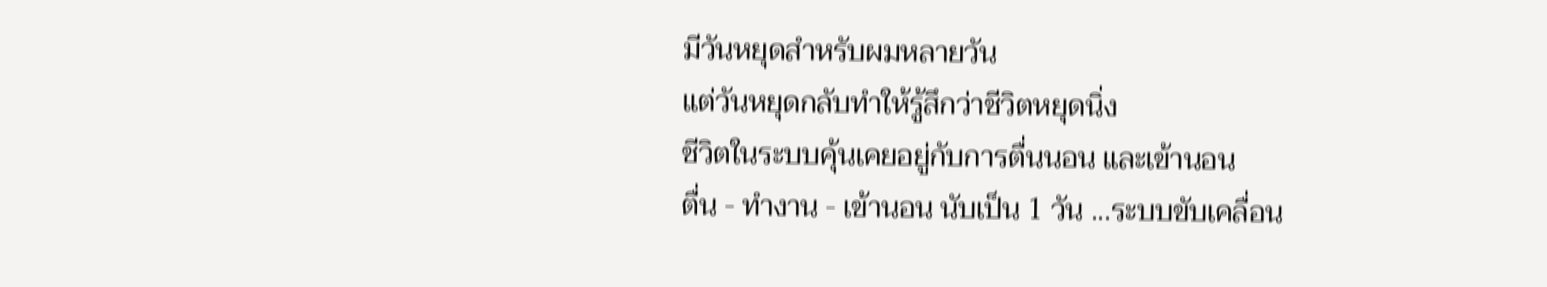มีวันหยุดสำหรับผมหลายวัน
แต่วันหยุดกลับทำให้รู้สึกว่าชีวิตหยุดนิ่ง
ชีวิตในระบบคุ้นเคยอยู่กับการตื่นนอน และเข้านอน
ตื่น - ทำงาน - เข้านอน นับเป็น 1 วัน ...ระบบขับเคลื่อน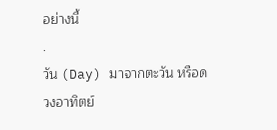อย่างนี้
.
วัน (Day) มาจากตะวัน หรือดวงอาทิตย์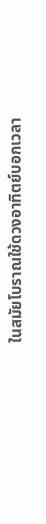ในสมัยโบราณใช้ดวงอาทิตย์บอกเวลา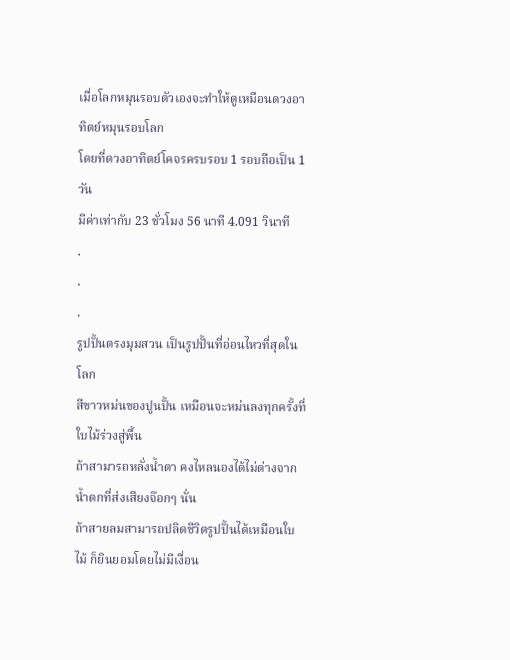เมื่อโลกหมุนรอบตัวเองจะทำให้ดูเหมือนดวงอาทิตย์หมุนรอบโลก
โดยที่ดวงอาทิตย์โคจรครบรอบ 1 รอบถือเป็น 1 วัน
มีค่าเท่ากับ 23 ชั่วโมง 56 นาที 4.091 วินาที
.
.
.
รูปปั้นตรงมุมสวน เป็นรูปปั้นที่อ่อนไหวที่สุดในโลก
สีขาวหม่นของปูนปั้น เหมือนจะหม่นลงทุกครั้งที่ใบไม้ร่วงสู่พื้น
ถ้าสามารถหลั่งน้ำตา คงไหลนองได้ไม่ต่างจากน้ำตกที่ส่งเสียงจ๊อกๆ นั่น
ถ้าสายลมสามารถปลิดชีวิตรูปปั้นได้เหมือนใบไม้ ก็ยินยอมโดยไม่มีเงื่อน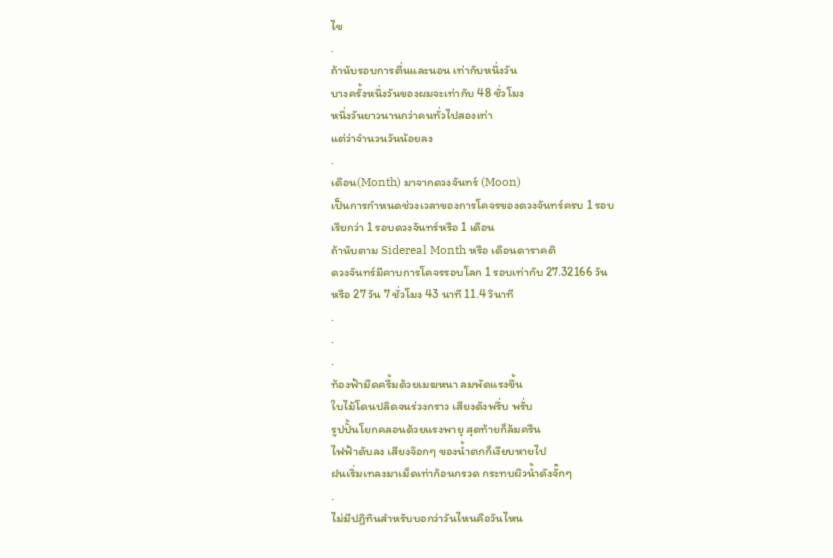ไข
.
ถ้านับรอบการตื่นและนอน เท่ากับหนึ่งวัน
บางครั้งหนึ่งวันของผมจะเท่ากับ 48 ชั่วโมง
หนึ่งวันยาวนานกว่าคนทั่วไปสองเท่า
แต่ว่าจำนวนวันน้อยลง
.
เดือน(Month) มาจากดวงจันทร์ (Moon)
เป็นการกำหนดช่วงเวลาของการโคจรของดวงจันทร์ครบ 1 รอบ
เรียกว่า 1 รอบดวงจันทร์หรือ 1 เดือน
ถ้านับตาม Sidereal Month หรือ เดือนดาราคติ
ดวงจันทร์มีคาบการโคจรรอบโลก 1 รอบเท่ากับ 27.32166 วัน
หรือ 27 วัน 7 ชั่วโมง 43 นาที 11.4 วินาที
.
.
.
ท้องฟ้ามืดครื้มด้วยเมฆหนา ลมพัดแรงขึ้น
ใบไม้โดนปลิดจนร่วงกราว เสียงดังพรึ่บ พรั่บ
รูปปั้นโยกคลอนด้วยแรงพายุ สุดท้ายก็ล้มครืน
ไฟฟ้าดับลง เสียงจ๊อกๆ ของน้ำตกก็เงียบหายไป
ฝนเริ่มเทลงมาเม็ดเท่าก้อนกรวด กระทบผิวน้ำดังจั๊กๆ
.
ไม่มีปฏิทินสำหรับบอกว่าวันไหนคือวันไหน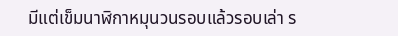มีแต่เข็มนาฬิกาหมุนวนรอบแล้วรอบเล่า ร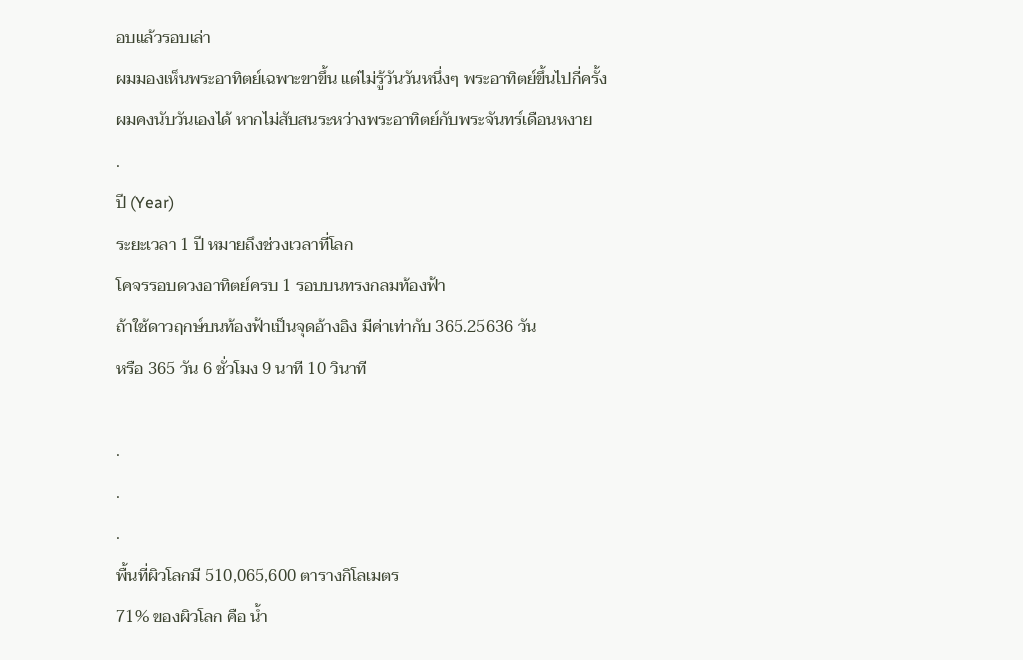อบแล้วรอบเล่า
ผมมองเห็นพระอาทิตย์เฉพาะขาขึ้น แต่ไม่รู้วันวันหนึ่งๆ พระอาทิตย์ขึ้นไปกี่ครั้ง
ผมคงนับวันเองได้ หากไม่สับสนระหว่างพระอาทิตย์กับพระจันทร์เดือนหงาย
.
ปี (Year)
ระยะเวลา 1 ปี หมายถึงช่วงเวลาที่โลก
โคจรรอบดวงอาทิตย์ครบ 1 รอบบนทรงกลมท้องฟ้า
ถ้าใช้ดาวฤกษ์บนท้องฟ้าเป็นจุดอ้างอิง มีค่าเท่ากับ 365.25636 วัน
หรือ 365 วัน 6 ชั่วโมง 9 นาที 10 วินาที

.
.
.
พื้นที่ผิวโลกมี 510,065,600 ตารางกิโลเมตร
71% ของผิวโลก คือ น้ำ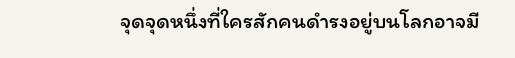จุดจุดหนึ่งที่ใครสักคนดำรงอยู่บนโลกอาจมี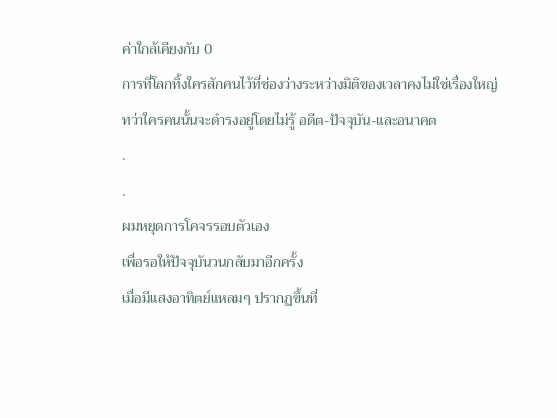ค่าใกล้เคียงกับ 0
การที่โลกทิ้งใครสักคนไว้ที่ช่องว่างระหว่างมิติของเวลาคงไม่ใช่เรื่องใหญ่
ทว่าใครคนนั้นจะดำรงอยู่โดยไม่รู้ อดีต-ปัจจุบัน-และอนาคต
.
.
ผมหยุดการโคจรรอบตัวเอง
เพื่อรอให้ปัจจุบันวนกลับมาอีกครั้ง
เมื่อมีแสงอาทิตย์แหลมๆ ปรากฏขึ้นที่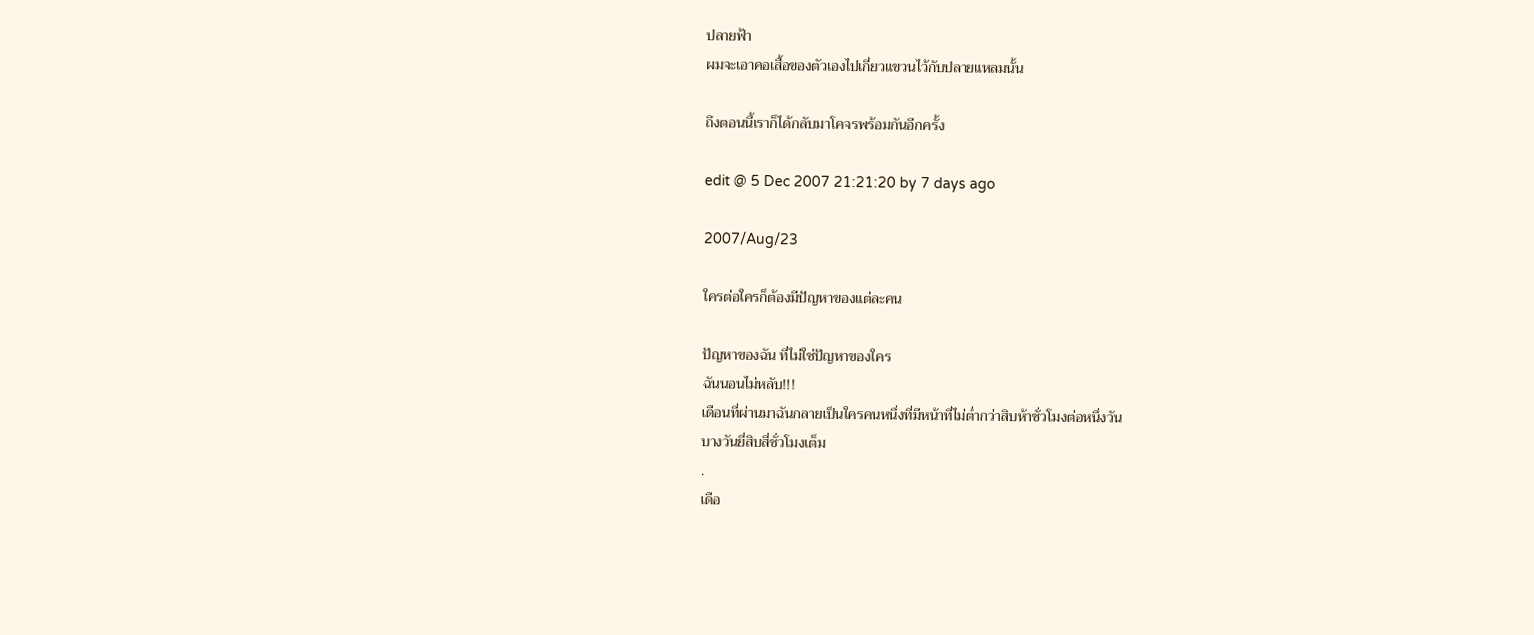ปลายฟ้า
ผมจะเอาคอเสื้อของตัวเองไปเกี่ยวแขวนไว้กับปลายแหลมนั้น

ถึงตอนนี้เราก็ได้กลับมาโคจรพร้อมกันอีกครั้ง

edit @ 5 Dec 2007 21:21:20 by 7 days ago

2007/Aug/23

ใครต่อใครก็ต้องมีปัญหาของแต่ละคน

ปัญหาของฉัน ที่ไม่ใช่ปัญหาของใคร
ฉันนอนไม่หลับ!!!
เดือนที่ผ่านมาฉันกลายเป็นใครคนหนึ่งที่มีหน้าที่ไม่ต่ำกว่าสิบห้าชั่วโมงต่อหนึ่งวัน
บางวันยี่สิบสี่ชั่วโมงเต็ม
.
เดือ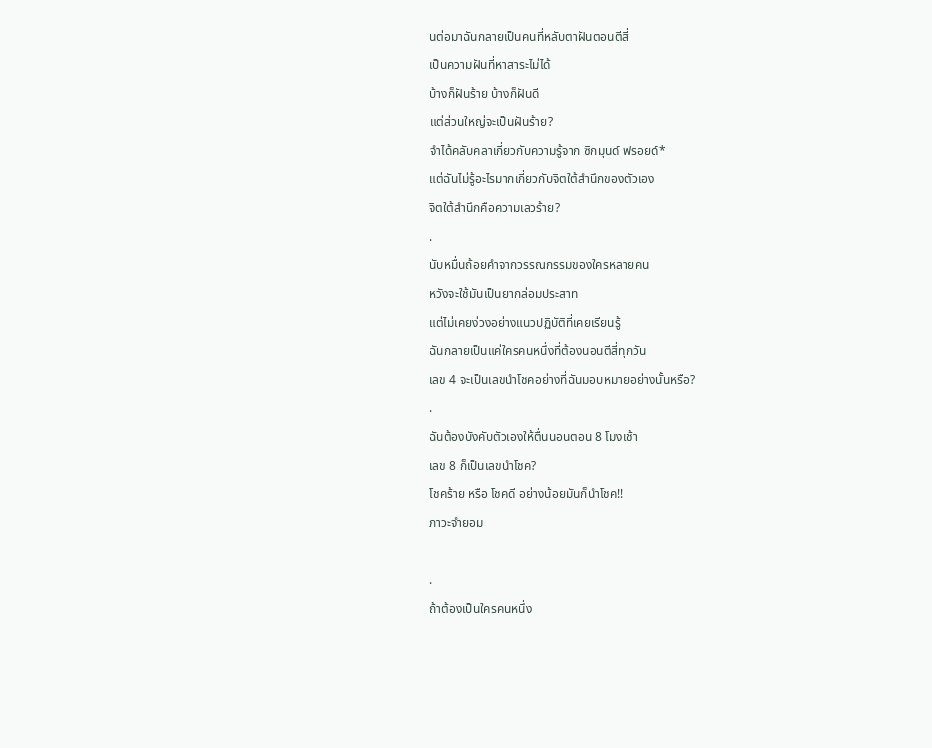นต่อมาฉันกลายเป็นคนที่หลับตาฝันตอนตีสี่
เป็นความฝันที่หาสาระไม่ได้
บ้างก็ฝันร้าย บ้างก็ฝันดี
แต่ส่วนใหญ่จะเป็นฝันร้าย?
จำได้คลับคลาเกี่ยวกับความรู้จาก ซิกมุนด์ ฟรอยด์*
แต่ฉันไม่รู้อะไรมากเกี่ยวกับจิตใต้สำนึกของตัวเอง
จิตใต้สำนึกคือความเลวร้าย?
.
นับหมื่นถ้อยคำจากวรรณกรรมของใครหลายคน
หวังจะใช้มันเป็นยากล่อมประสาท
แต่ไม่เคยง่วงอย่างแนวปฏิบัติที่เคยเรียนรู้
ฉันกลายเป็นแค่ใครคนหนึ่งที่ต้องนอนตีสี่ทุกวัน
เลข 4 จะเป็นเลขนำโชคอย่างที่ฉันมอบหมายอย่างนั้นหรือ?
.
ฉันต้องบังคับตัวเองให้ตื่นนอนตอน 8 โมงเช้า
เลข 8 ก็เป็นเลขนำโชค?
โชคร้าย หรือ โชคดี อย่างน้อยมันก็นำโชค!!
ภาวะจำยอม

.
ถ้าต้องเป็นใครคนหนึ่ง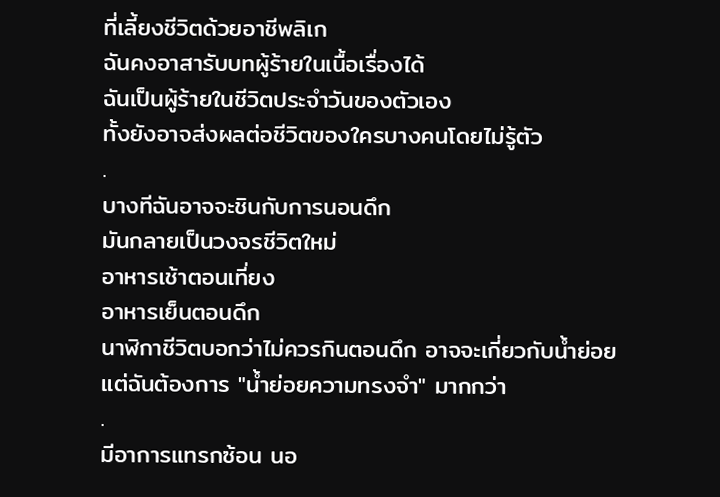ที่เลี้ยงชีวิตด้วยอาชีพลิเก
ฉันคงอาสารับบทผู้ร้ายในเนื้อเรื่องได้
ฉันเป็นผู้ร้ายในชีวิตประจำวันของตัวเอง
ทั้งยังอาจส่งผลต่อชีวิตของใครบางคนโดยไม่รู้ตัว
.
บางทีฉันอาจจะชินกับการนอนดึก
มันกลายเป็นวงจรชีวิตใหม่
อาหารเช้าตอนเที่ยง
อาหารเย็นตอนดึก
นาฬิกาชีวิตบอกว่าไม่ควรกินตอนดึก อาจจะเกี่ยวกับน้ำย่อย
แต่ฉันต้องการ "น้ำย่อยความทรงจำ" มากกว่า
.
มีอาการแทรกซ้อน นอ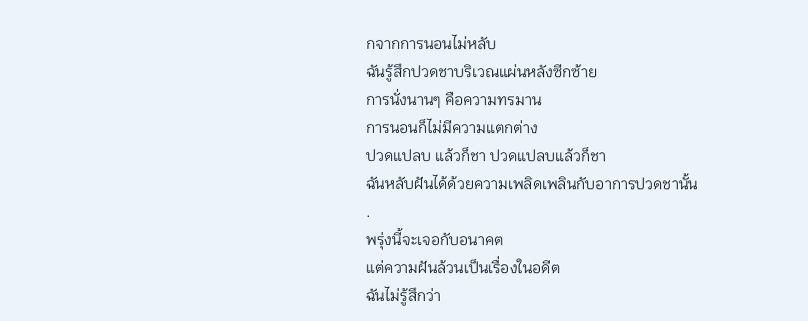กจากการนอนไม่หลับ
ฉันรู้สึกปวดชาบริเวณแผ่นหลังซีกซ้าย
การนั่งนานๆ คือความทรมาน
การนอนก็ไม่มีความแตกต่าง
ปวดแปลบ แล้วก็ชา ปวดแปลบแล้วก็ชา
ฉันหลับฝันได้ด้วยความเพลิดเพลินกับอาการปวดชานั้น
.
พรุ่งนี้จะเจอกับอนาคต
แต่ความฝันล้วนเป็นเรื่องในอดีต
ฉันไม่รู้สึกว่า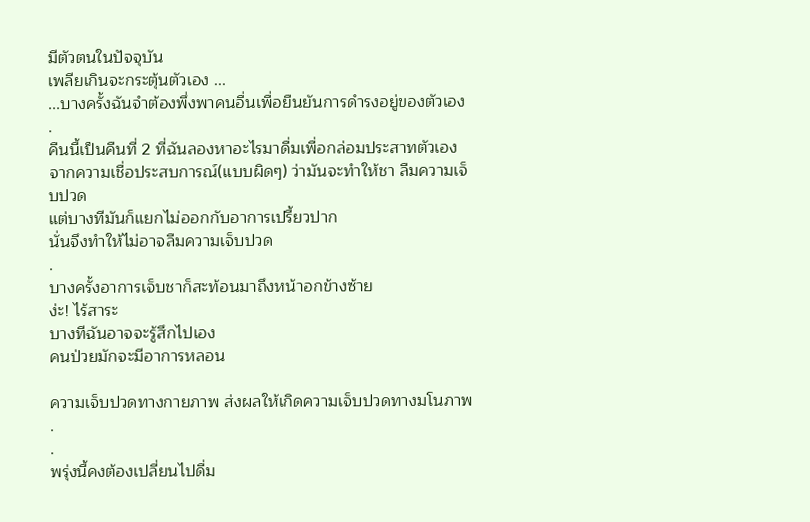มีตัวตนในปัจจุบัน
เพลียเกินจะกระตุ้นตัวเอง ...
...บางครั้งฉันจำต้องพึ่งพาคนอื่นเพื่อยืนยันการดำรงอยู่ของตัวเอง
.
คืนนี้เป็นคืนที่ 2 ที่ฉันลองหาอะไรมาดื่มเพื่อกล่อมประสาทตัวเอง
จากความเชื่อประสบการณ์(แบบผิดๆ) ว่ามันจะทำให้ชา ลืมความเจ็บปวด
แต่บางทีมันก็แยกไม่ออกกับอาการเปรี้ยวปาก
นั่นจึงทำให้ไม่อาจลืมความเจ็บปวด
.
บางครั้งอาการเจ็บชาก็สะท้อนมาถึงหน้าอกข้างซ้าย
ง่ะ! ไร้สาระ
บางทีฉันอาจจะรู้สึกไปเอง
คนป่วยมักจะมีอาการหลอน

ความเจ็บปวดทางกายภาพ ส่งผลให้เกิดความเจ็บปวดทางมโนภาพ
.
.
พรุ่งนี้คงต้องเปลี่ยนไปดื่ม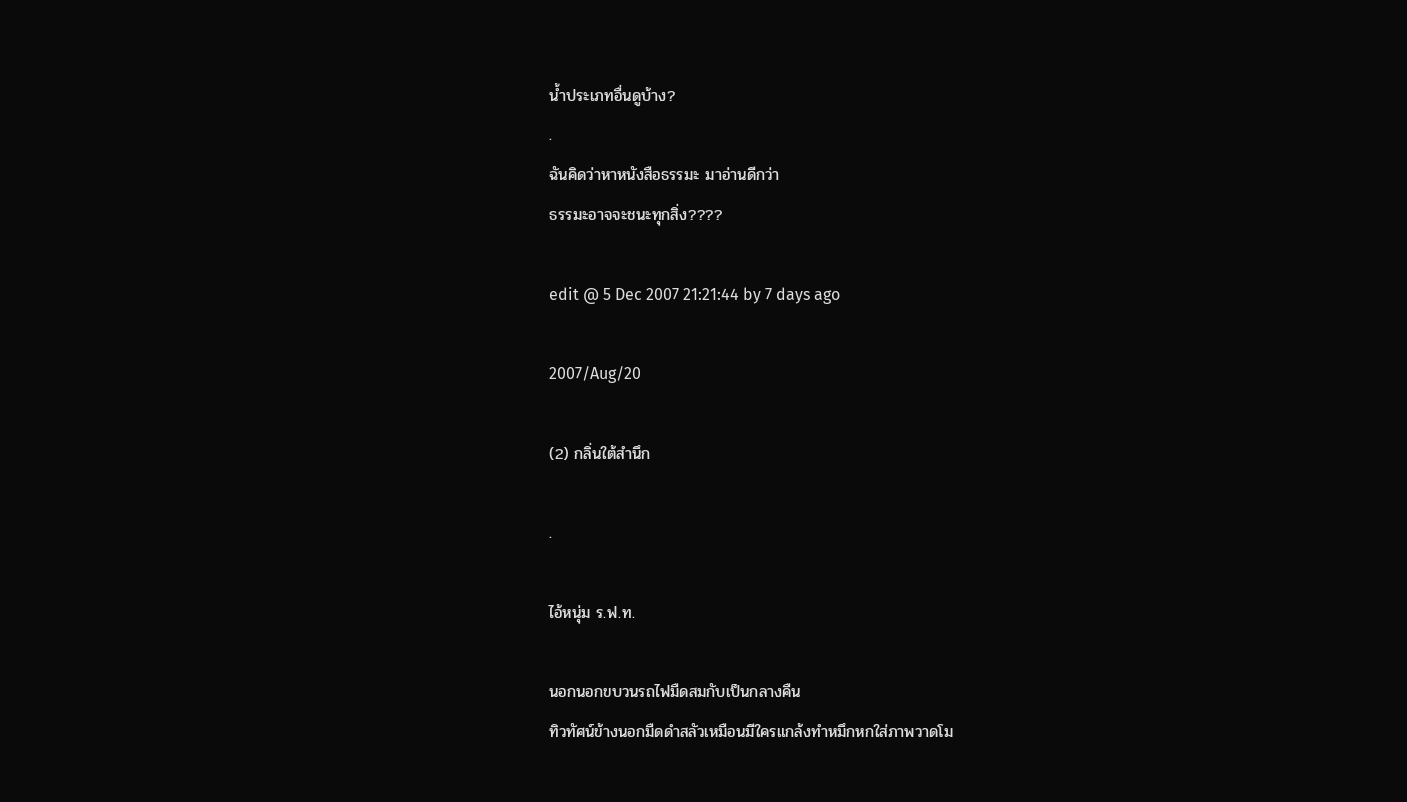น้ำประเภทอื่นดูบ้าง?
.
ฉันคิดว่าหาหนังสือธรรมะ มาอ่านดีกว่า
ธรรมะอาจจะชนะทุกสิ่ง????

edit @ 5 Dec 2007 21:21:44 by 7 days ago

2007/Aug/20

(2) กลิ่นใต้สำนึก

.

ไอ้หนุ่ม ร.ฟ.ท.

นอกนอกขบวนรถไฟมืดสมกับเป็นกลางคืน
ทิวทัศน์ข้างนอกมืดดำสลัวเหมือนมีใครแกล้งทำหมึกหกใส่ภาพวาดโม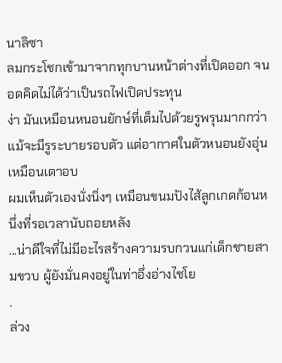นาลิซา
ลมกระโชกเข้ามาจากทุกบานหน้าต่างที่เปิดออก จนอดคิดไม่ได้ว่าเป็นรถไฟเปิดประทุน
ง่า มันเหมือนหนอนยักษ์ที่เต็มไปด้วยรูพรุนมากกว่า
แม้จะมีรูระบายรอบตัว แต่อากาศในตัวหนอนยังอุ่นเหมือนเตาอบ
ผมเห็นตัวเองนั่งนิ่งๆ เหมือนขนมปังไส้ลูกเกดก้อนหนึ่งที่รอเวลานับถอยหลัง
...น่าดีใจที่ไม่มีอะไรสร้างความรบกวนแก่เด็กชายสามขวบ ผู้ยังมั่นคงอยู่ในท่าอึ่งอ่างไชโย
.
ล่วง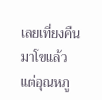เลยเที่ยงคืนมาโขแล้ว แต่อุณหภู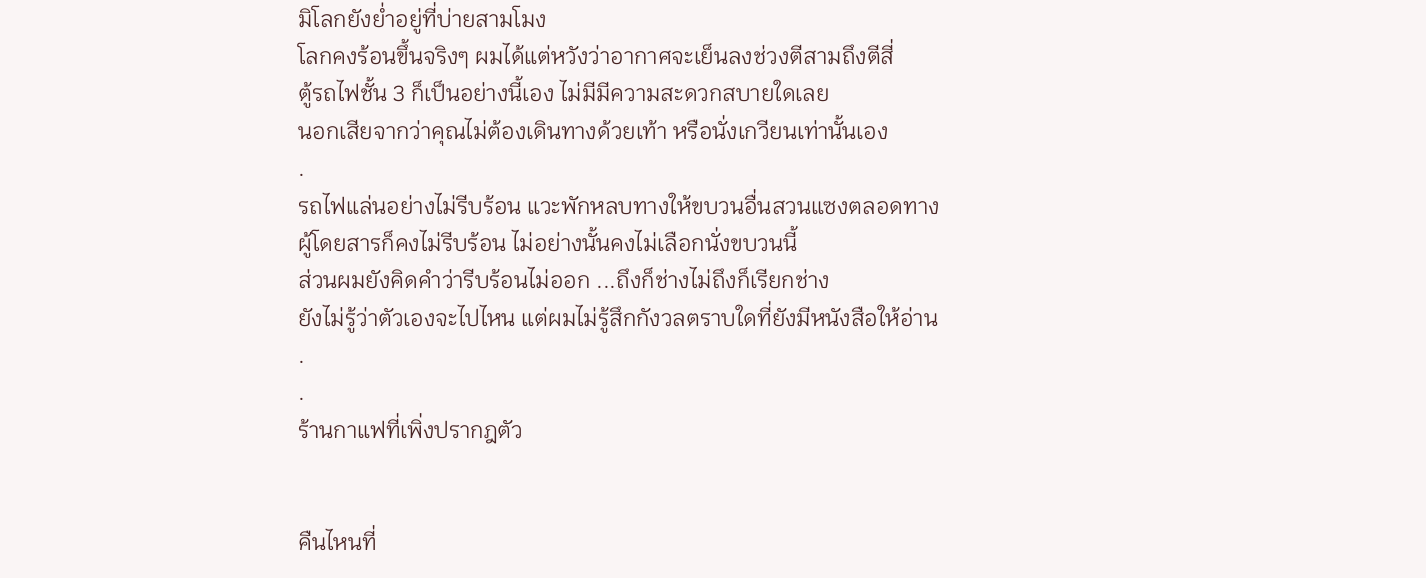มิโลกยังย่ำอยู่ที่บ่ายสามโมง
โลกคงร้อนขึ้นจริงๆ ผมได้แต่หวังว่าอากาศจะเย็นลงช่วงตีสามถึงตีสี่
ตู้รถไฟชั้น 3 ก็เป็นอย่างนี้เอง ไม่มีมีความสะดวกสบายใดเลย
นอกเสียจากว่าคุณไม่ต้องเดินทางด้วยเท้า หรือนั่งเกวียนเท่านั้นเอง
.
รถไฟแล่นอย่างไม่รีบร้อน แวะพักหลบทางให้ขบวนอื่นสวนแซงตลอดทาง
ผู้โดยสารก็คงไม่รีบร้อน ไม่อย่างนั้นคงไม่เลือกนั่งขบวนนี้
ส่วนผมยังคิดคำว่ารีบร้อนไม่ออก ...ถึงก็ช่างไม่ถึงก็เรียกช่าง
ยังไม่รู้ว่าตัวเองจะไปไหน แต่ผมไม่รู้สึกกังวลตราบใดที่ยังมีหนังสือให้อ่าน
.
.
ร้านกาแฟที่เพิ่งปรากฎตัว


คืนไหนที่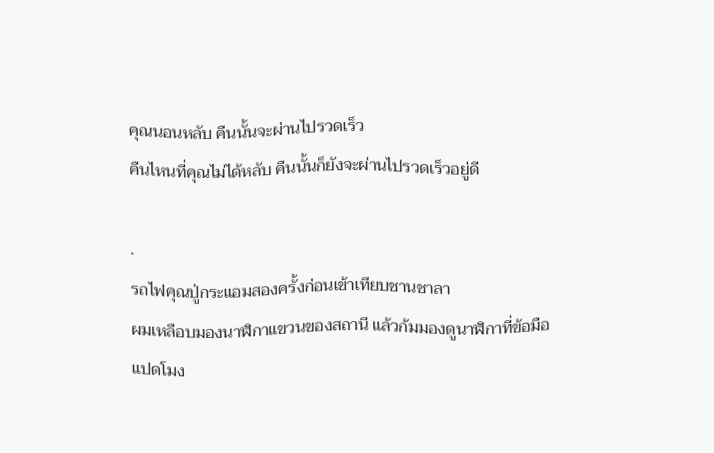คุณนอนหลับ คืนนั้นจะผ่านไปรวดเร็ว
คืนไหนที่คุณไม่ได้หลับ คืนนั้นก็ยังจะผ่านไปรวดเร็วอยู่ดี

.
รถไฟคุณปู่กระแอมสองครั้งก่อนเข้าเทียบชานชาลา
ผมเหลือบมองนาฬิกาแขวนของสถานี แล้วก้มมองดูนาฬิกาที่ข้อมือ
แปดโมง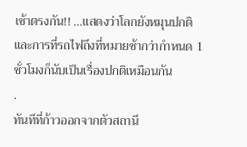เช้าตรงกัน!! ...แสดงว่าโลกยังหมุนปกติ
และการที่รถไฟถึงที่หมายช้ากว่ากำหนด 1 ชั่วโมงก็นับเป็นเรื่องปกติเหมือนกัน
.
ทันทีที่ก้าวออกจากตัวสถานี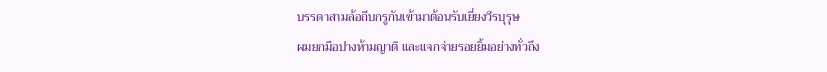บรรดาสามล้อถีบกรูกันเข้ามาต้อนรับเยี่ยงวีรบุรุษ
ผมยกมือปางห้ามญาติ และแจกจ่ายรอยยิ้มอย่างทั่วถึง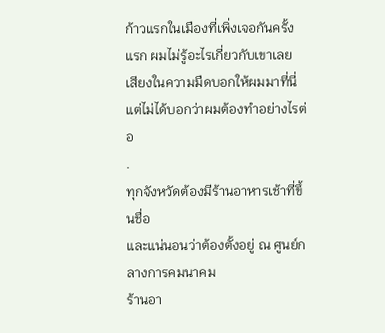ก้าวแรกในเมืองที่เพิ่งเจอกันครั้งแรก ผมไม่รู้อะไรเกี่ยวกับเขาเลย
เสียงในความมืดบอกให้ผมมาที่นี่ แต่ไม่ได้บอกว่าผมต้องทำอย่างไรต่อ
.
ทุกจังหวัดต้องมีร้านอาหารเช้าที่ขึ้นชื่อ
และแน่นอนว่าต้องตั้งอยู่ ณ ศูนย์กลางการคมนาคม
ร้านอา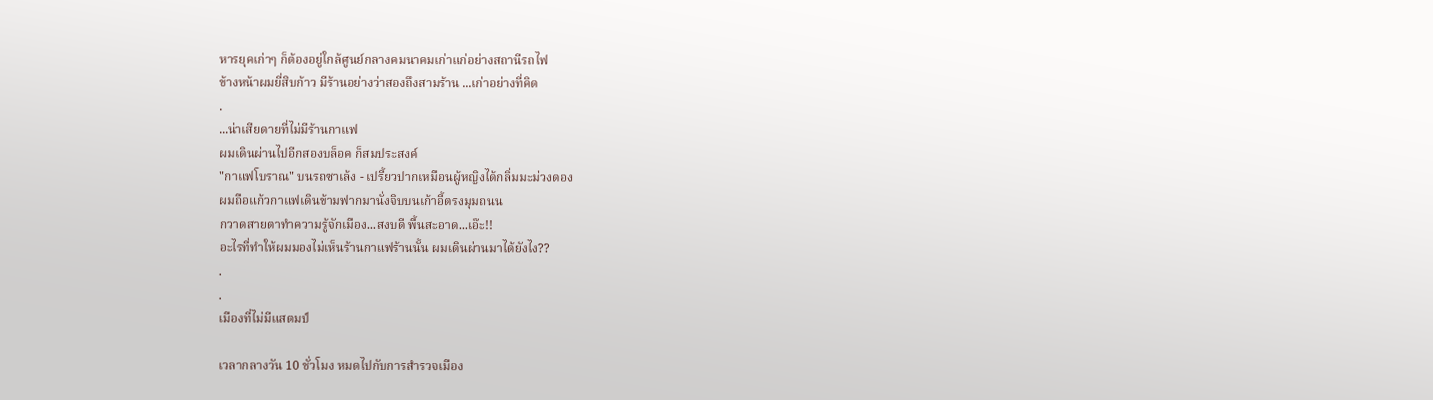หารยุคเก่าๆ ก็ต้องอยู่ใกล้ศูนย์กลางคมนาคมเก่าแก่อย่างสถานีรถไฟ
ข้างหน้าผมยี่สิบก้าว มีร้านอย่างว่าสองถึงสามร้าน ...เก่าอย่างที่คิด
.
...น่าเสียดายที่ไม่มีร้านกาแฟ
ผมเดินผ่านไปอีกสองบล็อค ก็สมประสงค์
"กาแฟโบราณ" บนรถซาเล้ง - เปรี้ยวปากเหมือนผู้หญิงได้กลิ่มมะม่วงดอง
ผมถือแก้วกาแฟเดินข้ามฟากมานั่งจิบบนเก้าอี้ตรงมุมถนน
กวาดสายตาทำความรู้จักเมือง...สงบดี พื้นสะอาด...เอ๊ะ!!
อะไรที่ทำให้ผมมองไม่เห็นร้านกาแฟร้านนั้น ผมเดินผ่านมาได้ยังไง??
.
.
เมืองที่ไม่มีแสตมป์

เวลากลางวัน 10 ชั่วโมง หมดไปกับการสำรวจเมือง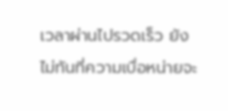เวลาผ่านไปรวดเร็ว ยังไม่ทันที่ความเบื่อหน่ายจะ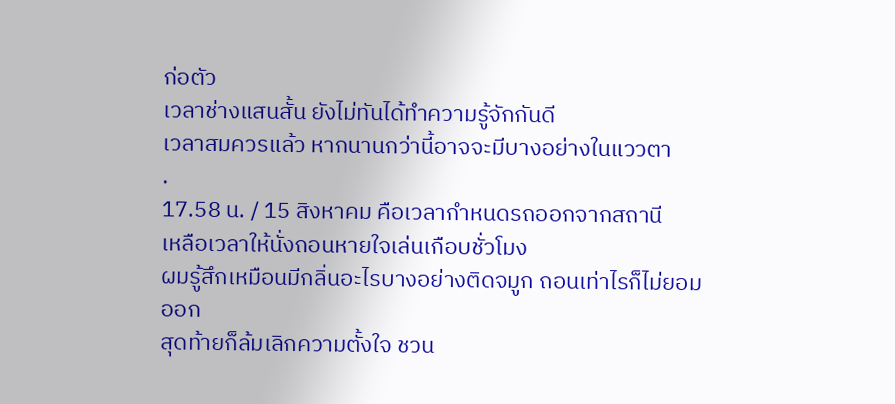ก่อตัว
เวลาช่างแสนสั้น ยังไม่ทันได้ทำความรู้จักกันดี
เวลาสมควรแล้ว หากนานกว่านี้อาจจะมีบางอย่างในแววตา
.
17.58 น. / 15 สิงหาคม คือเวลากำหนดรถออกจากสถานี
เหลือเวลาให้นั่งถอนหายใจเล่นเกือบชั่วโมง
ผมรู้สึกเหมือนมีกลิ่นอะไรบางอย่างติดจมูก ถอนเท่าไรก็ไม่ยอมออก
สุดท้ายก็ล้มเลิกความตั้งใจ ชวน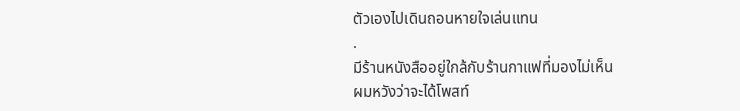ตัวเองไปเดินถอนหายใจเล่นแทน
.
มีร้านหนังสืออยู่ใกล้กับร้านกาแฟที่มองไม่เห็น
ผมหวังว่าจะได้โพสท์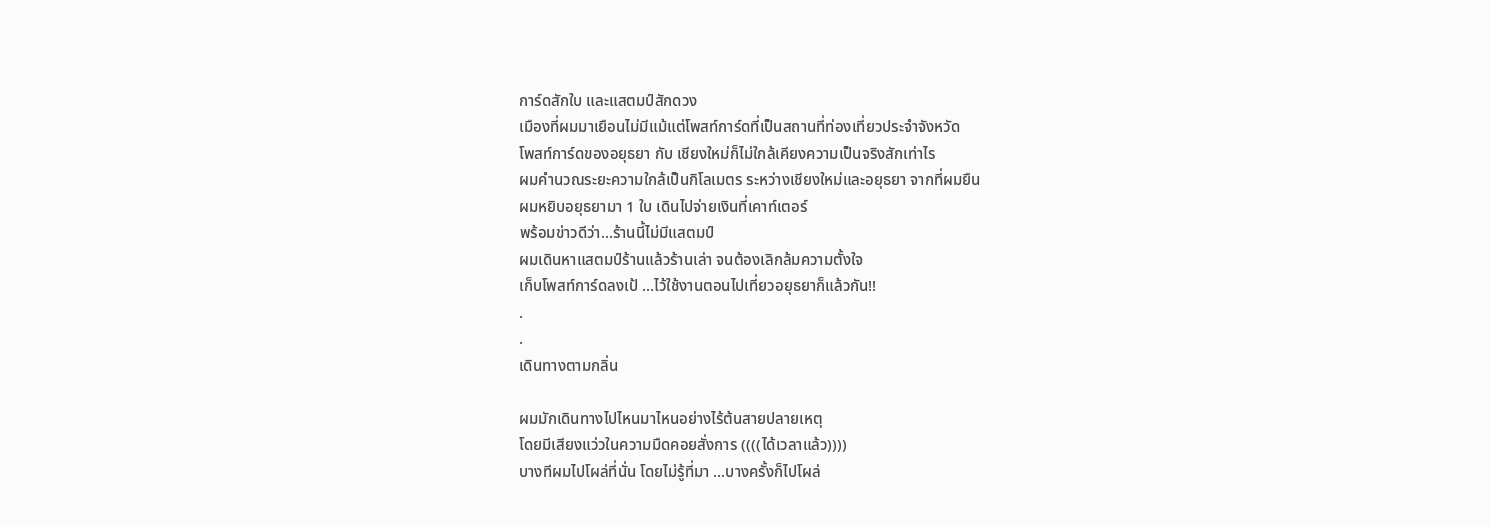การ์ดสักใบ และแสตมป์สักดวง
เมืองที่ผมมาเยือนไม่มีแม้แต่โพสท์การ์ดที่เป็นสถานที่ท่องเที่ยวประจำจังหวัด
โพสท์การ์ดของอยุธยา กับ เชียงใหม่ก็ไม่ใกล้เคียงความเป็นจริงสักเท่าไร
ผมคำนวณระยะความใกล้เป็นกิโลเมตร ระหว่างเชียงใหม่และอยุธยา จากที่ผมยืน
ผมหยิบอยุธยามา 1 ใบ เดินไปจ่ายเงินที่เคาท์เตอร์
พร้อมข่าวดีว่า...ร้านนี้ไม่มีแสตมป์
ผมเดินหาแสตมป์ร้านแล้วร้านเล่า จนต้องเลิกล้มความตั้งใจ
เก็บโพสท์การ์ดลงเป้ ...ไว้ใช้งานตอนไปเที่ยวอยุธยาก็แล้วกัน!!
.
.
เดินทางตามกลิ่น

ผมมักเดินทางไปไหนมาไหนอย่างไร้ต้นสายปลายเหตุ
โดยมีเสียงแว่วในความมืดคอยสั่งการ ((((ได้เวลาแล้ว))))
บางทีผมไปโผล่ที่นั่น โดยไม่รู้ที่มา ...บางครั้งก็ไปโผล่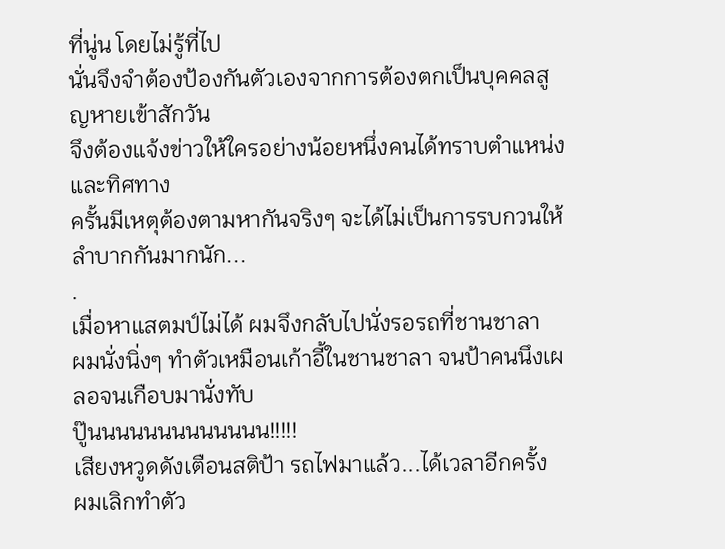ที่นู่น โดยไม่รู้ที่ไป
นั่นจึงจำต้องป้องกันตัวเองจากการต้องตกเป็นบุคคลสูญหายเข้าสักวัน
จึงต้องแจ้งข่าวให้ใครอย่างน้อยหนึ่งคนได้ทราบตำแหน่งและทิศทาง
ครั้นมีเหตุต้องตามหากันจริงๆ จะได้ไม่เป็นการรบกวนให้ลำบากกันมากนัก...
.
เมื่อหาแสตมป์ไม่ได้ ผมจึงกลับไปนั่งรอรถที่ชานชาลา
ผมนั่งนิ่งๆ ทำตัวเหมือนเก้าอี้ในชานชาลา จนป้าคนนึงเผลอจนเกือบมานั่งทับ
ปู๊นนนนนนนนนนนนน!!!!!
เสียงหวูดดังเตือนสติป้า รถไฟมาแล้ว...ได้เวลาอีกครั้ง
ผมเลิกทำตัว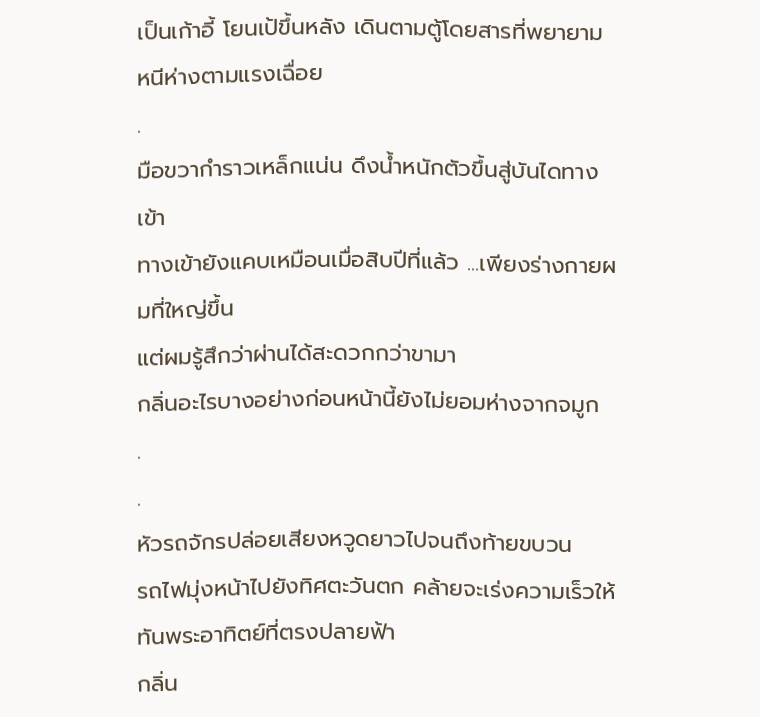เป็นเก้าอี้ โยนเป้ขึ้นหลัง เดินตามตู้โดยสารที่พยายามหนีห่างตามแรงเฉื่อย
.
มือขวากำราวเหล็กแน่น ดึงน้ำหนักตัวขึ้นสู่บันไดทางเข้า
ทางเข้ายังแคบเหมือนเมื่อสิบปีที่แล้ว ...เพียงร่างกายผมที่ใหญ่ขึ้น
แต่ผมรู้สึกว่าผ่านได้สะดวกกว่าขามา
กลิ่นอะไรบางอย่างก่อนหน้านี้ยังไม่ยอมห่างจากจมูก
.
.
หัวรถจักรปล่อยเสียงหวูดยาวไปจนถึงท้ายขบวน
รถไฟมุ่งหน้าไปยังทิศตะวันตก คล้ายจะเร่งความเร็วให้ทันพระอาทิตย์ที่ตรงปลายฟ้า
กลิ่น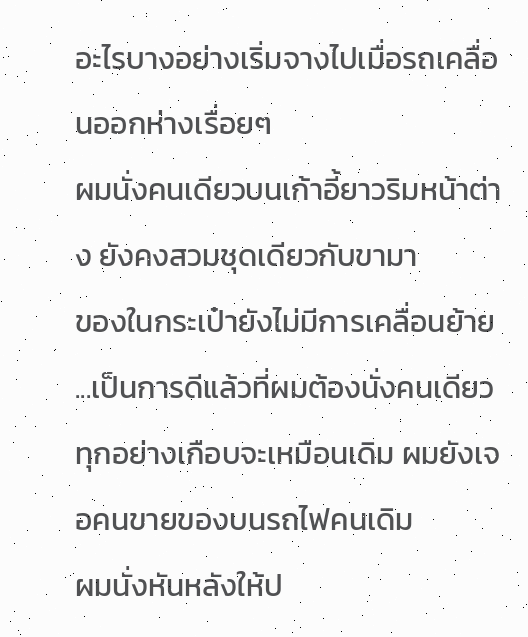อะไรบางอย่างเริ่มจางไปเมื่อรถเคลื่อนออกห่างเรื่อยๆ
ผมนั่งคนเดียวบนเก้าอี้ยาวริมหน้าต่าง ยังคงสวมชุดเดียวกับขามา
ของในกระเป๋ายังไม่มีการเคลื่อนย้าย ...เป็นการดีแล้วที่ผมต้องนั่งคนเดียว
ทุกอย่างเกือบจะเหมือนเดิม ผมยังเจอคนขายของบนรถไฟคนเดิม
ผมนั่งหันหลังให้ป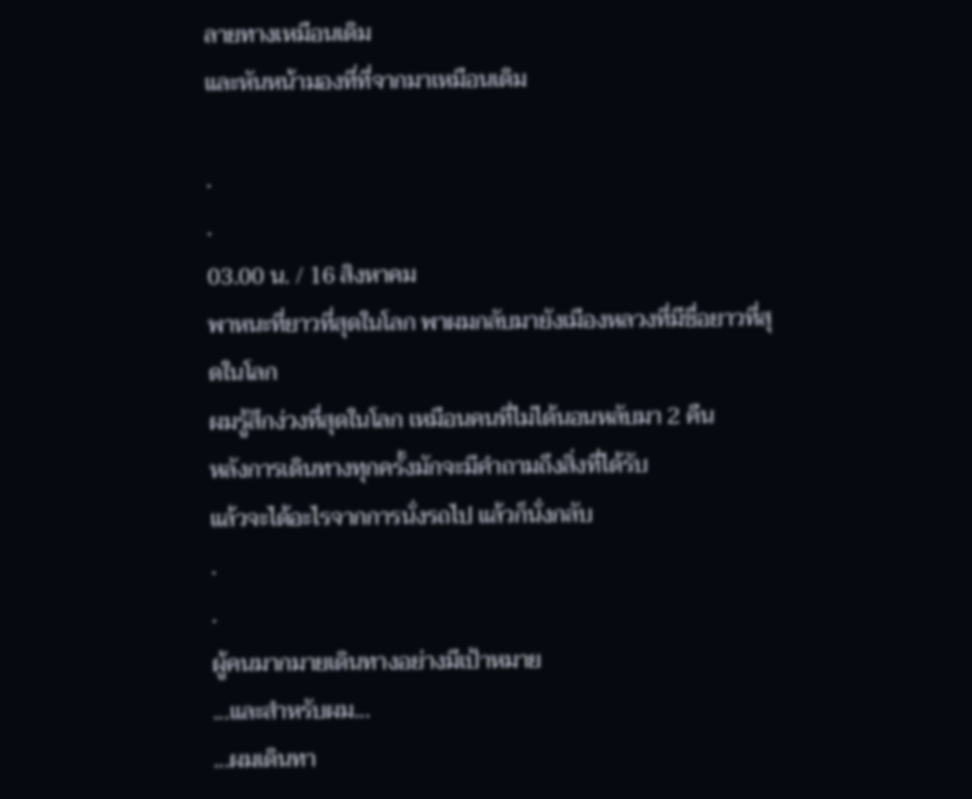ลายทางเหมือนเดิม
และหันหน้ามองที่ที่จากมาเหมือนเดิม

.
.
03.00 น. / 16 สิงหาคม
พาหนะที่ยาวที่สุดในโลก พาผมกลับมายังเมืองหลวงที่มีชื่อยาวที่สุดในโลก
ผมรู้สึกง่วงที่สุดในโลก เหมือนคนที่ไม่ได้นอนหลับมา 2 คืน
หลังการเดินทางทุกครั้งมักจะมีคำถามถึงสิ่งที่ได้รับ
แล้วจะได้อะไรจากการนั่งรถไป แล้วก็นั่งกลับ
.
.
ผู้คนมากมายเดินทางอย่างมีเป้าหมาย
...และสำหรับผม...
...ผมเดินทา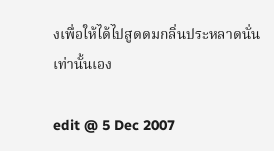งเพื่อให้ได้ไปสูดดมกลิ่นประหลาดนั่น เท่านั้นเอง

edit @ 5 Dec 2007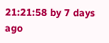21:21:58 by 7 days ago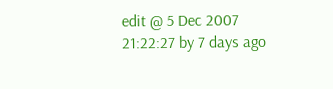edit @ 5 Dec 2007 21:22:27 by 7 days ago